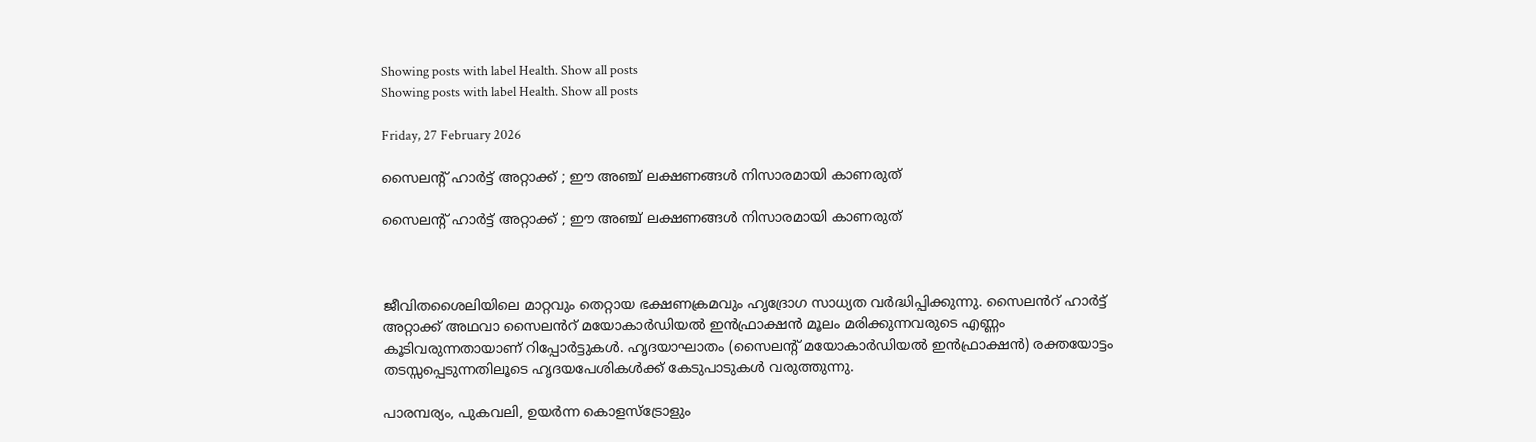Showing posts with label Health. Show all posts
Showing posts with label Health. Show all posts

Friday, 27 February 2026

സൈലന്റ് ഹാര്‍ട്ട് അറ്റാക്ക് ; ഈ അഞ്ച് ലക്ഷണങ്ങൾ നിസാരമായി കാണരുത്

സൈലന്റ് ഹാര്‍ട്ട് അറ്റാക്ക് ; ഈ അഞ്ച് ലക്ഷണങ്ങൾ നിസാരമായി കാണരുത്



ജീവിതശൈലിയിലെ മാറ്റവും തെറ്റായ ഭക്ഷണക്രമവും ഹൃദ്രോഗ സാധ്യത വർദ്ധിപ്പിക്കുന്നു. സൈലൻറ് ഹാർട്ട് അറ്റാക്ക് അഥവാ സൈലൻറ് മയോകാർഡിയൽ ഇൻഫ്രാക്ഷൻ മൂലം മരിക്കുന്നവരുടെ എണ്ണം കൂടിവരുന്നതായാണ് റിപ്പോർട്ടുകൾ. ഹൃദയാഘാതം (സൈലന്റ് മയോകാർഡിയൽ ഇൻഫ്രാക്ഷൻ) രക്തയോട്ടം തടസ്സപ്പെടുന്നതിലൂടെ ഹൃദയപേശികൾക്ക് കേടുപാടുകൾ വരുത്തുന്നു.

പാരമ്പര്യം, പുകവലി, ഉയർന്ന കൊളസ്ട്രോളും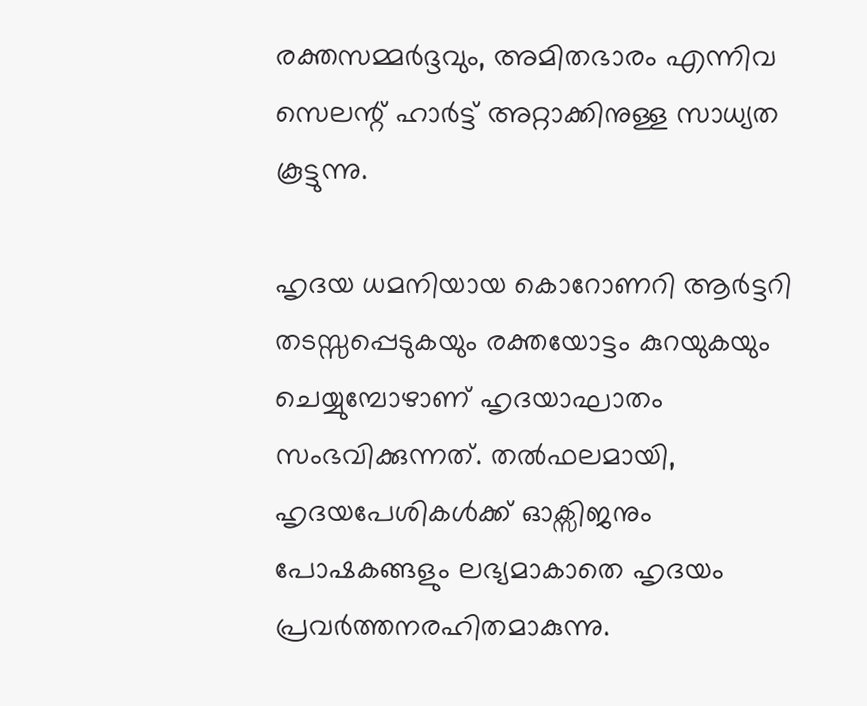രക്തസമ്മർദ്ദവും, അമിതഭാരം എന്നിവ സെലന്റ് ഹാർട്ട് അറ്റാക്കിനുള്ള സാധ്യത കൂട്ടുന്നു.

ഹൃദയ ധമനിയായ കൊറോണറി ആർട്ടറി തടസ്സപ്പെടുകയും രക്തയോട്ടം കുറയുകയും ചെയ്യുമ്പോഴാണ് ഹൃദയാഘാതം സംഭവിക്കുന്നത്. തൽഫലമായി, ഹൃദയപേശികൾക്ക് ഓക്സിജനും പോഷകങ്ങളും ലഭ്യമാകാതെ ഹൃദയം പ്രവർത്തനരഹിതമാകുന്നു.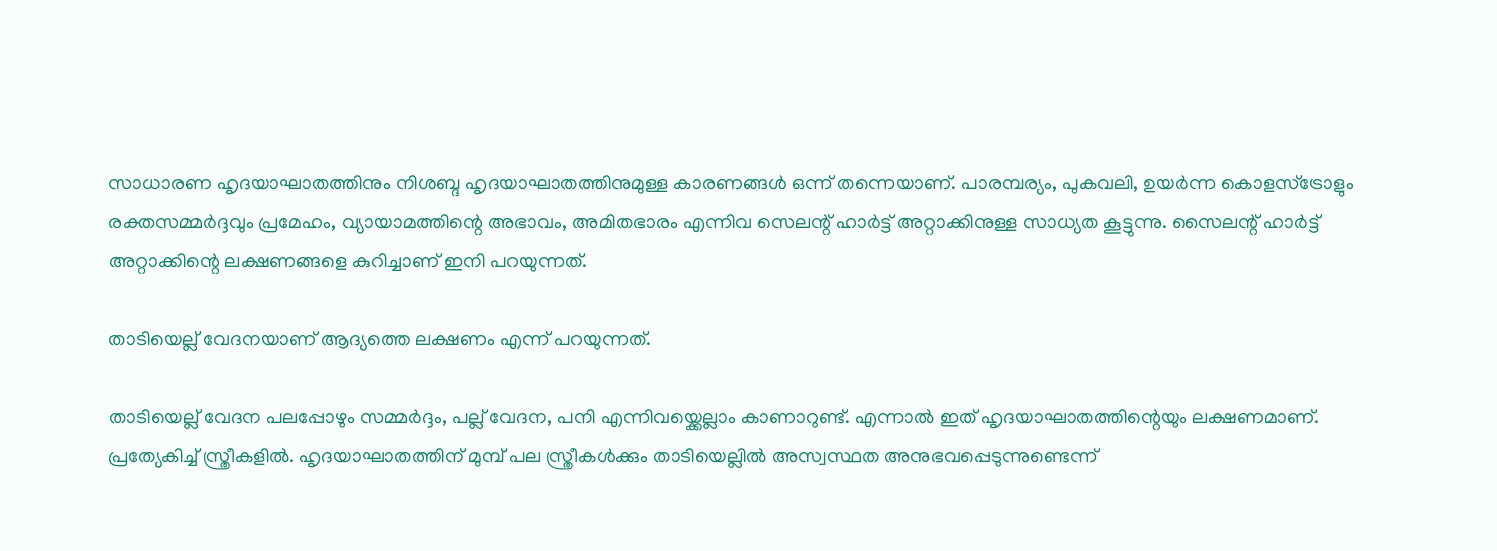സാധാരണ ഹൃദയാഘാതത്തിനും നിശബ്ദ ഹൃദയാഘാതത്തിനുമുള്ള കാരണങ്ങൾ ഒന്ന് തന്നെയാണ്. പാരമ്പര്യം, പുകവലി, ഉയർന്ന കൊളസ്ട്രോളും രക്തസമ്മർദ്ദവും പ്രമേഹം, വ്യായാമത്തിന്റെ അഭാവം, അമിതഭാരം എന്നിവ സെലന്റ് ഹാർട്ട് അറ്റാക്കിനുള്ള സാധ്യത കൂട്ടുന്നു. സൈലന്റ് ഹാര്‍ട്ട് അറ്റാക്കിന്റെ ലക്ഷണങ്ങളെ കുറിച്ചാണ് ഇനി പറയുന്നത്.

താടിയെല്ല് വേദനയാണ് ആദ്യത്തെ ലക്ഷണം എന്ന് പറയുന്നത്.

താടിയെല്ല് വേദന പലപ്പോഴും സമ്മർദ്ദം, പല്ല് വേദന, പനി എന്നിവയ്ക്കെല്ലാം കാണാറുണ്ട്. എന്നാൽ ഇത് ഹൃദയാഘാതത്തിന്റെയും ലക്ഷണമാണ്. പ്രത്യേകിച്ച് സ്ത്രീകളിൽ. ഹൃദയാഘാതത്തിന് മുമ്പ് പല സ്ത്രീകൾക്കും താടിയെല്ലിൽ അസ്വസ്ഥത അനുഭവപ്പെടുന്നുണ്ടെന്ന്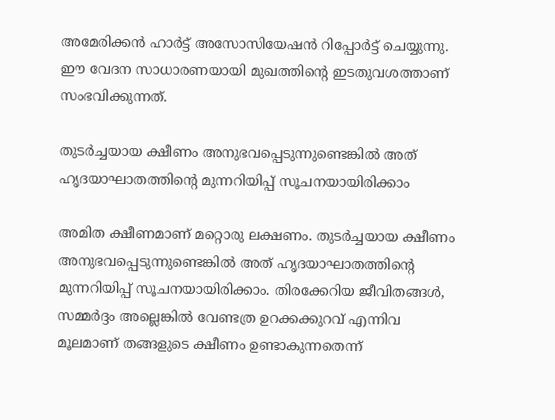അമേരിക്കൻ ഹാർട്ട് അസോസിയേഷൻ റിപ്പോർട്ട് ചെയ്യുന്നു. ഈ വേദന സാധാരണയായി മുഖത്തിന്റെ ഇടതുവശത്താണ് സംഭവിക്കുന്നത്.

തുടർച്ചയായ ക്ഷീണം അനുഭവപ്പെടുന്നുണ്ടെങ്കിൽ അത് ഹൃദയാഘാതത്തിന്റെ മുന്നറിയിപ്പ് സൂചനയായിരിക്കാം

അമിത ക്ഷീണമാണ് മറ്റൊരു ലക്ഷണം. തുടർച്ചയായ ക്ഷീണം അനുഭവപ്പെടുന്നുണ്ടെങ്കിൽ അത് ഹൃദയാഘാതത്തിന്റെ മുന്നറിയിപ്പ് സൂചനയായിരിക്കാം. തിരക്കേറിയ ജീവിതങ്ങൾ, സമ്മർദ്ദം അല്ലെങ്കിൽ വേണ്ടത്ര ഉറക്കക്കുറവ് എന്നിവ മൂലമാണ് തങ്ങളുടെ ക്ഷീണം ഉണ്ടാകുന്നതെന്ന്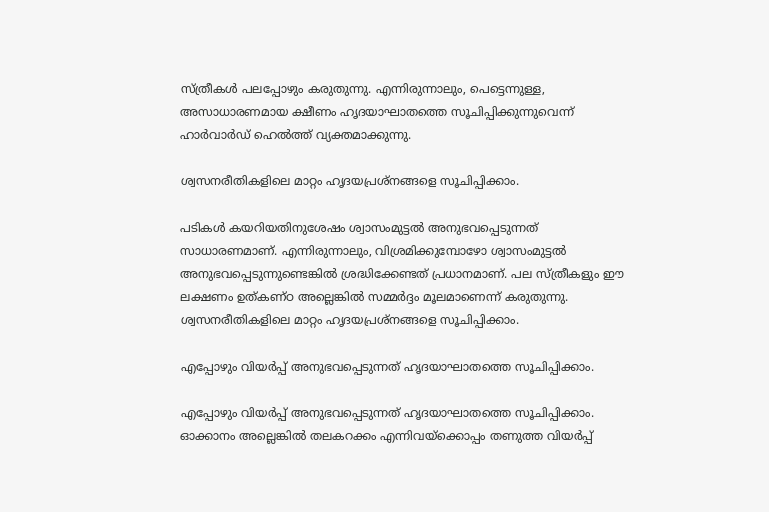സ്ത്രീകൾ പലപ്പോഴും കരുതുന്നു. എന്നിരുന്നാലും, പെട്ടെന്നുള്ള, അസാധാരണമായ ക്ഷീണം ഹൃദയാഘാതത്തെ സൂചിപ്പിക്കുന്നുവെന്ന് ഹാർവാർഡ് ഹെൽത്ത് വ്യക്തമാക്കുന്നു.

ശ്വസനരീതികളിലെ മാറ്റം ഹൃദയപ്രശ്നങ്ങളെ സൂചിപ്പിക്കാം.

പടികൾ കയറിയതിനുശേഷം ശ്വാസംമുട്ടൽ അനുഭവപ്പെടുന്നത് സാധാരണമാണ്. എന്നിരുന്നാലും, വിശ്രമിക്കുമ്പോഴോ ശ്വാസംമുട്ടൽ അനുഭവപ്പെടുന്നുണ്ടെങ്കിൽ ശ്രദ്ധിക്കേണ്ടത് പ്രധാനമാണ്. പല സ്ത്രീകളും ഈ ലക്ഷണം ഉത്കണ്ഠ അല്ലെങ്കിൽ സമ്മർദ്ദം മൂലമാണെന്ന് കരുതുന്നു. ശ്വസനരീതികളിലെ മാറ്റം ഹൃദയപ്രശ്നങ്ങളെ സൂചിപ്പിക്കാം.

എപ്പോഴും വിയർപ്പ് അനുഭവപ്പെടുന്നത് ഹൃദയാഘാതത്തെ സൂചിപ്പിക്കാം.

എപ്പോഴും വിയർപ്പ് അനുഭവപ്പെടുന്നത് ഹൃദയാഘാതത്തെ സൂചിപ്പിക്കാം. ഓക്കാനം അല്ലെങ്കിൽ തലകറക്കം എന്നിവയ്‌ക്കൊപ്പം തണുത്ത വിയർപ്പ്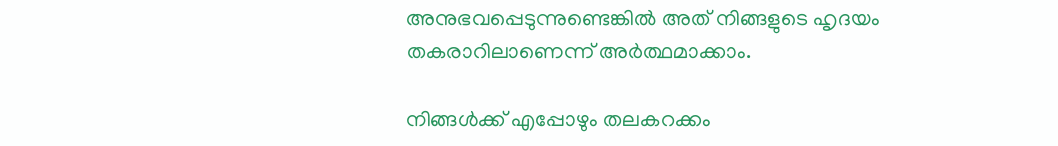അനുഭവപ്പെടുന്നുണ്ടെങ്കിൽ അത് നിങ്ങളുടെ ഹൃദയം തകരാറിലാണെന്ന് അർത്ഥമാക്കാം.

നിങ്ങൾക്ക് എപ്പോഴും തലകറക്കം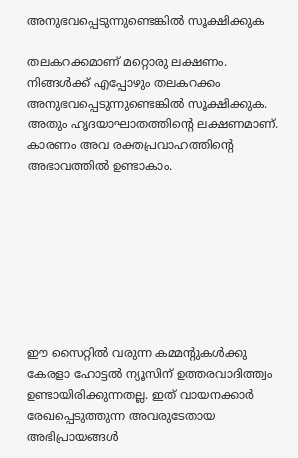അനുഭവപ്പെടുന്നുണ്ടെങ്കിൽ സൂക്ഷിക്കുക

തലകറക്കമാണ് മറ്റൊരു ലക്ഷണം. നിങ്ങൾക്ക് എപ്പോഴും തലകറക്കം അനുഭവപ്പെടുന്നുണ്ടെങ്കിൽ സൂക്ഷിക്കുക. അതും ഹൃദയാഘാതത്തിന്റെ ലക്ഷണമാണ്. കാരണം അവ രക്തപ്രവാഹത്തിന്റെ അഭാവത്തിൽ ഉണ്ടാകാം.








ഈ സൈറ്റിൽ വരുന്ന കമ്മന്റുകൾക്കു കേരളാ ഹോട്ടൽ ന്യൂസിന് ഉത്തരവാദിത്ത്വം ഉണ്ടായിരിക്കുന്നതല്ല. ഇത് വായനക്കാർ രേഖപ്പെടുത്തുന്ന അവരുടേതായ അഭിപ്രായങ്ങൾ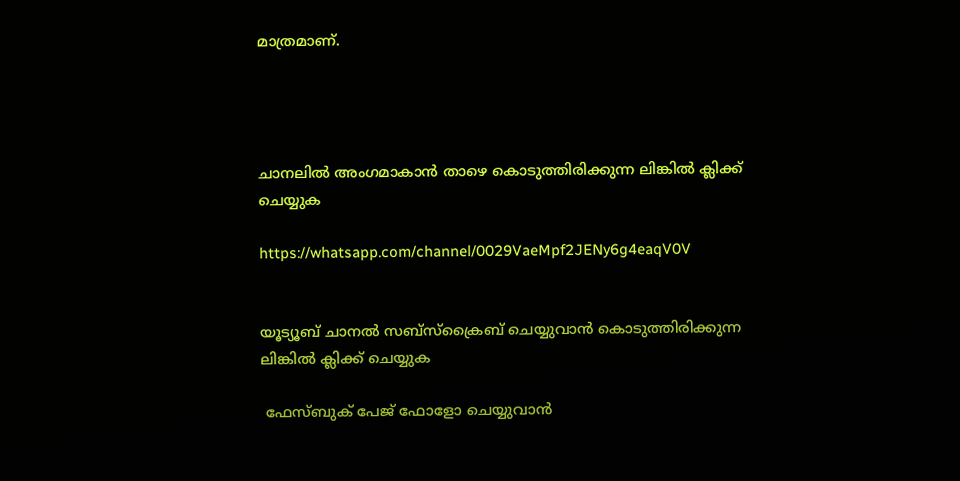മാത്രമാണ്.




ചാനലിൽ അംഗമാകാൻ താഴെ കൊടുത്തിരിക്കുന്ന ലിങ്കിൽ ക്ലിക്ക് ചെയ്യുക

https://whatsapp.com/channel/0029VaeMpf2JENy6g4eaqV0V


യൂട്യൂബ് ചാനൽ സബ്സ്ക്രൈബ് ചെയ്യുവാൻ കൊടുത്തിരിക്കുന്ന ലിങ്കിൽ ക്ലിക്ക് ചെയ്യുക

 ഫേസ്ബുക് പേജ് ഫോളോ ചെയ്യുവാൻ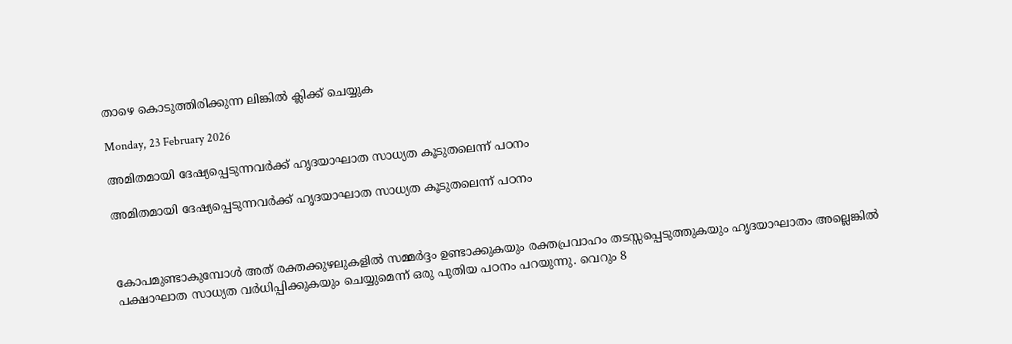താഴെ കൊടുത്തിരിക്കുന്ന ലിങ്കിൽ ക്ലിക്ക് ചെയ്യുക

Monday, 23 February 2026

അമിതമായി ദേഷ്യപ്പെടുന്നവര്‍ക്ക് ഹൃദയാഘാത സാധ്യത കൂടുതലെന്ന് പഠനം

അമിതമായി ദേഷ്യപ്പെടുന്നവര്‍ക്ക് ഹൃദയാഘാത സാധ്യത കൂടുതലെന്ന് പഠനം



കോപമുണ്ടാകുമ്പോള്‍ അത് രക്തക്കുഴലുകളില്‍ സമ്മര്‍ദ്ദം ഉണ്ടാക്കുകയും രക്തപ്രവാഹം തടസ്സപ്പെടുത്തുകയും ഹൃദയാഘാതം അല്ലെങ്കില്‍ പക്ഷാഘാത സാധ്യത വര്‍ധിപ്പിക്കുകയും ചെയ്യുമെന്ന് ഒരു പുതിയ പഠനം പറയുന്നു. വെറും 8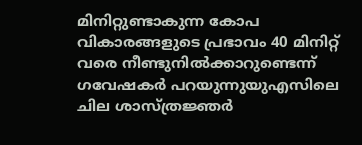മിനിറ്റുണ്ടാകുന്ന കോപ വികാരങ്ങളുടെ പ്രഭാവം 40 മിനിറ്റ് വരെ നീണ്ടുനില്‍ക്കാറുണ്ടെന്ന് ഗവേഷകര്‍ പറയുന്നുയുഎസിലെ ചില ശാസ്ത്രജ്ഞര്‍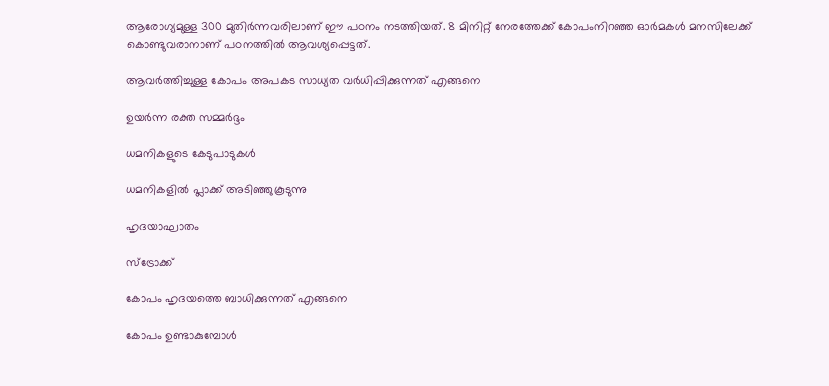ആരോഗ്യമുള്ള 300 മുതിര്‍ന്നവരിലാണ് ഈ പഠനം നടത്തിയത്. 8 മിനിറ്റ് നേരത്തേക്ക് കോപംനിറഞ്ഞ ഓര്‍മകള്‍ മനസിലേക്ക് കൊണ്ടുവരാനാണ് പഠനത്തില്‍ ആവശ്യപ്പെട്ടത്.

ആവര്‍ത്തിച്ചുള്ള കോപം അപകട സാധ്യത വര്‍ധിപ്പിക്കുന്നത് എങ്ങനെ

ഉയര്‍ന്ന രക്ത സമ്മര്‍ദ്ദം

ധമനികളുടെ കേടുപാടുകള്‍

ധമനികളില്‍ പ്ലാക്ക് അടിഞ്ഞുകൂടുന്നു

ഹൃദയാഘാതം

സ്‌ട്രോക്ക്

കോപം ഹൃദയത്തെ ബാധിക്കുന്നത് എങ്ങനെ

കോപം ഉണ്ടാകുമ്പോള്‍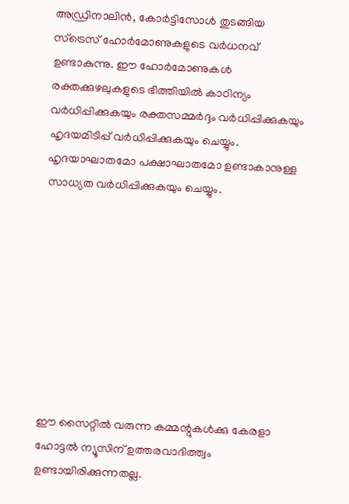അഡ്രിനാലിന്‍, കോര്‍ട്ടിസോള്‍ തുടങ്ങിയ സ്‌ട്രെസ് ഹോര്‍മോണുകളുടെ വര്‍ധനവ് ഉണ്ടാകുന്നു. ഈ ഹോര്‍മോണുകള്‍ രക്തക്കുഴലുകളുടെ ഭിത്തിയില്‍ കാഠിന്യം വര്‍ധിപ്പിക്കുകയും രക്തസമ്മര്‍ദ്ദം വര്‍ധിപ്പിക്കുകയും ഹൃദയമിടിപ്പ് വര്‍ധിപ്പിക്കുകയും ചെയ്യും. ഹൃദയാഘാതമോ പക്ഷാഘാതമോ ഉണ്ടാകാനുള്ള സാധ്യത വര്‍ധിപ്പിക്കുകയും ചെയ്യും.









ഈ സൈറ്റിൽ വരുന്ന കമ്മന്റുകൾക്കു കേരളാ ഹോട്ടൽ ന്യൂസിന് ഉത്തരവാദിത്ത്വം ഉണ്ടായിരിക്കുന്നതല്ല.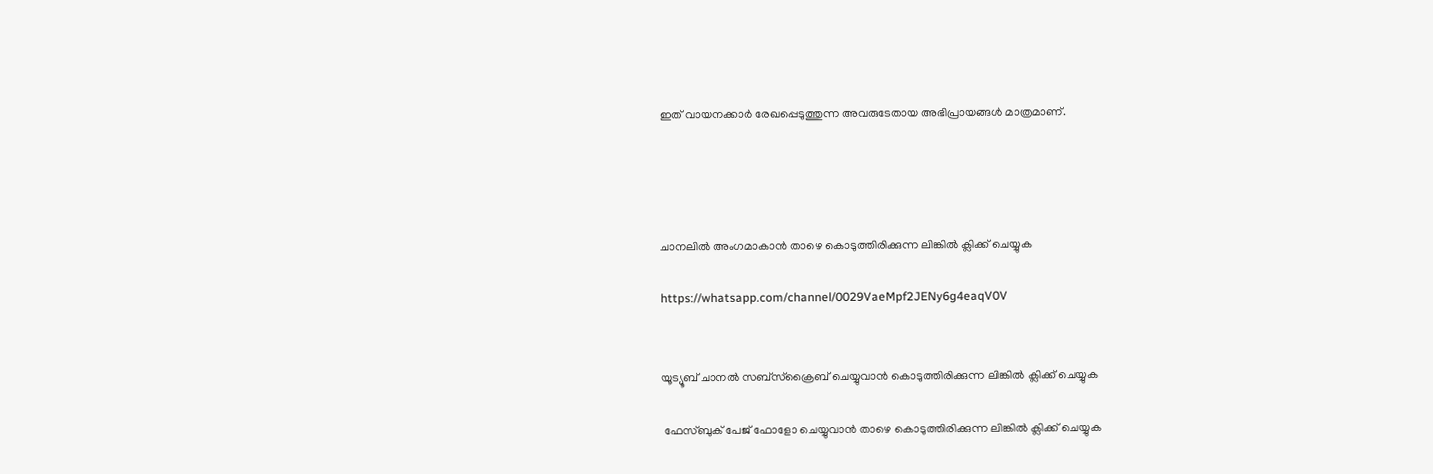ഇത് വായനക്കാർ രേഖപ്പെടുത്തുന്ന അവരുടേതായ അഭിപ്രായങ്ങൾ മാത്രമാണ്.




ചാനലിൽ അംഗമാകാൻ താഴെ കൊടുത്തിരിക്കുന്ന ലിങ്കിൽ ക്ലിക്ക് ചെയ്യുക

https://whatsapp.com/channel/0029VaeMpf2JENy6g4eaqV0V


യൂട്യൂബ് ചാനൽ സബ്സ്ക്രൈബ് ചെയ്യുവാൻ കൊടുത്തിരിക്കുന്ന ലിങ്കിൽ ക്ലിക്ക് ചെയ്യുക

 ഫേസ്ബുക് പേജ് ഫോളോ ചെയ്യുവാൻ താഴെ കൊടുത്തിരിക്കുന്ന ലിങ്കിൽ ക്ലിക്ക് ചെയ്യുക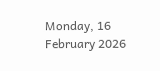Monday, 16 February 2026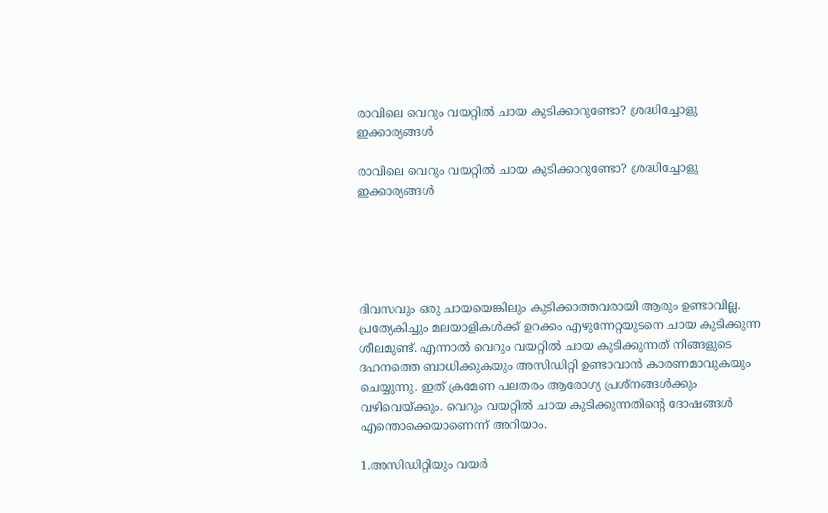രാവിലെ വെറും വയറ്റിൽ ചായ കുടിക്കാറുണ്ടോ? ശ്രദ്ധിച്ചോളു ഇക്കാര്യങ്ങൾ

രാവിലെ വെറും വയറ്റിൽ ചായ കുടിക്കാറുണ്ടോ? ശ്രദ്ധിച്ചോളു ഇക്കാര്യങ്ങൾ





ദിവസവും ഒരു ചായയെങ്കിലും കുടിക്കാത്തവരായി ആരും ഉണ്ടാവില്ല. പ്രത്യേകിച്ചും മലയാളികൾക്ക് ഉറക്കം എഴുന്നേറ്റയുടനെ ചായ കുടിക്കുന്ന ശീലമുണ്ട്. എന്നാൽ വെറും വയറ്റിൽ ചായ കുടിക്കുന്നത് നിങ്ങളുടെ ദഹനത്തെ ബാധിക്കുകയും അസിഡിറ്റി ഉണ്ടാവാൻ കാരണമാവുകയും ചെയ്യുന്നു. ഇത് ക്രമേണ പലതരം ആരോഗ്യ പ്രശ്നങ്ങൾക്കും വഴിവെയ്ക്കും. വെറും വയറ്റിൽ ചായ കുടിക്കുന്നതിന്റെ ദോഷങ്ങൾ എന്തൊക്കെയാണെന്ന് അറിയാം.

1.അസിഡിറ്റിയും വയർ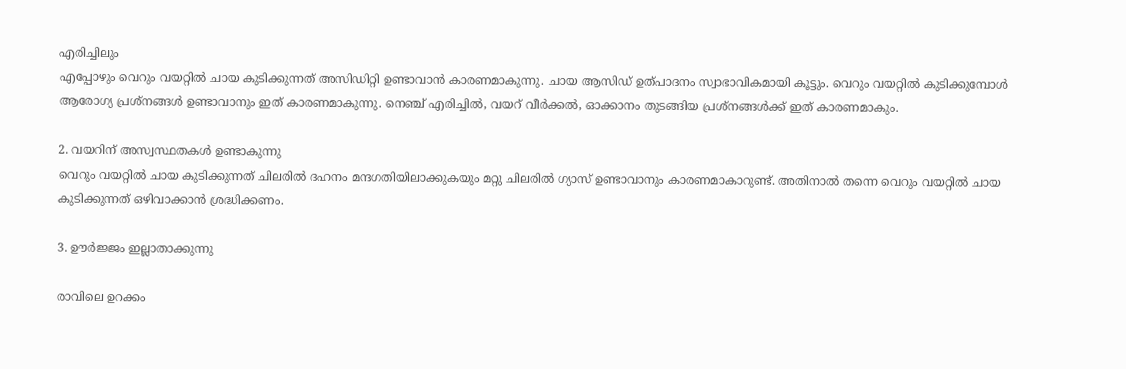എരിച്ചിലും
എപ്പോഴും വെറും വയറ്റിൽ ചായ കുടിക്കുന്നത് അസിഡിറ്റി ഉണ്ടാവാൻ കാരണമാകുന്നു. ചായ ആസിഡ് ഉത്‌പാദനം സ്വാഭാവികമായി കൂട്ടും. വെറും വയറ്റിൽ കുടിക്കുമ്പോൾ ആരോഗ്യ പ്രശ്നങ്ങൾ ഉണ്ടാവാനും ഇത് കാരണമാകുന്നു. നെഞ്ച് എരിച്ചിൽ, വയറ് വീർക്കൽ, ഓക്കാനം തുടങ്ങിയ പ്രശ്നങ്ങൾക്ക് ഇത് കാരണമാകും.

2. വയറിന് അസ്വസ്ഥതകൾ ഉണ്ടാകുന്നു
വെറും വയറ്റിൽ ചായ കുടിക്കുന്നത് ചിലരിൽ ദഹനം മന്ദഗതിയിലാക്കുകയും മറ്റു ചിലരിൽ ഗ്യാസ് ഉണ്ടാവാനും കാരണമാകാറുണ്ട്. അതിനാൽ തന്നെ വെറും വയറ്റിൽ ചായ കുടിക്കുന്നത് ഒഴിവാക്കാൻ ശ്രദ്ധിക്കണം.

3. ഊർജ്ജം ഇല്ലാതാക്കുന്നു

രാവിലെ ഉറക്കം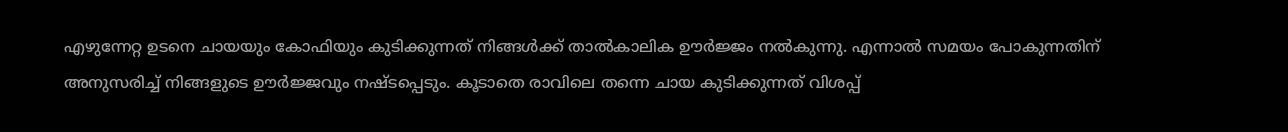എഴുന്നേറ്റ ഉടനെ ചായയും കോഫിയും കുടിക്കുന്നത് നിങ്ങൾക്ക് താൽകാലിക ഊർജ്ജം നൽകുന്നു. എന്നാൽ സമയം പോകുന്നതിന് അനുസരിച്ച് നിങ്ങളുടെ ഊർജ്ജവും നഷ്ടപ്പെടും. കൂടാതെ രാവിലെ തന്നെ ചായ കുടിക്കുന്നത് വിശപ്പ്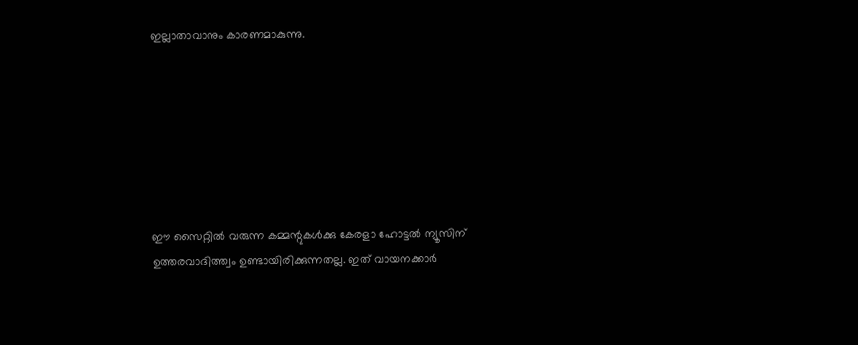ഇല്ലാതാവാനും കാരണമാകുന്നു.







ഈ സൈറ്റിൽ വരുന്ന കമ്മന്റുകൾക്കു കേരളാ ഹോട്ടൽ ന്യൂസിന് ഉത്തരവാദിത്ത്വം ഉണ്ടായിരിക്കുന്നതല്ല. ഇത് വായനക്കാർ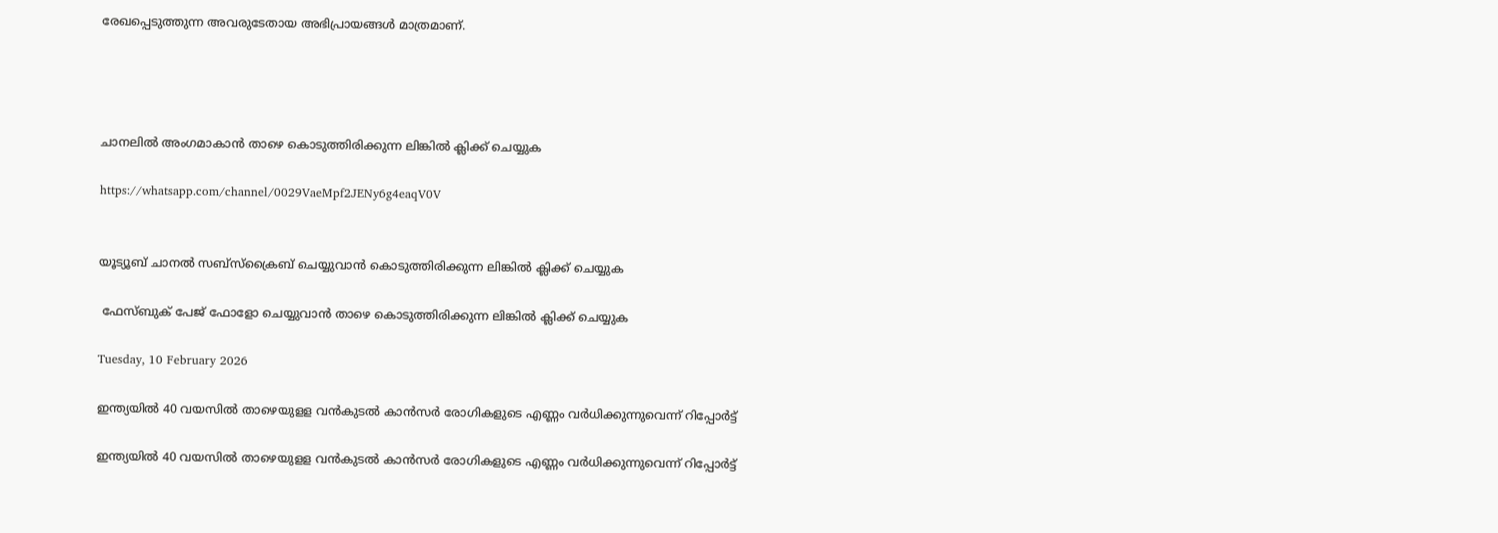രേഖപ്പെടുത്തുന്ന അവരുടേതായ അഭിപ്രായങ്ങൾ മാത്രമാണ്.




ചാനലിൽ അംഗമാകാൻ താഴെ കൊടുത്തിരിക്കുന്ന ലിങ്കിൽ ക്ലിക്ക് ചെയ്യുക

https://whatsapp.com/channel/0029VaeMpf2JENy6g4eaqV0V


യൂട്യൂബ് ചാനൽ സബ്സ്ക്രൈബ് ചെയ്യുവാൻ കൊടുത്തിരിക്കുന്ന ലിങ്കിൽ ക്ലിക്ക് ചെയ്യുക

 ഫേസ്ബുക് പേജ് ഫോളോ ചെയ്യുവാൻ താഴെ കൊടുത്തിരിക്കുന്ന ലിങ്കിൽ ക്ലിക്ക് ചെയ്യുക

Tuesday, 10 February 2026

ഇന്ത്യയില്‍ 40 വയസില്‍ താഴെയുളള വന്‍കുടല്‍ കാന്‍സര്‍ രോഗികളുടെ എണ്ണം വര്‍ധിക്കുന്നുവെന്ന് റിപ്പോര്‍ട്ട്

ഇന്ത്യയില്‍ 40 വയസില്‍ താഴെയുളള വന്‍കുടല്‍ കാന്‍സര്‍ രോഗികളുടെ എണ്ണം വര്‍ധിക്കുന്നുവെന്ന് റിപ്പോര്‍ട്ട്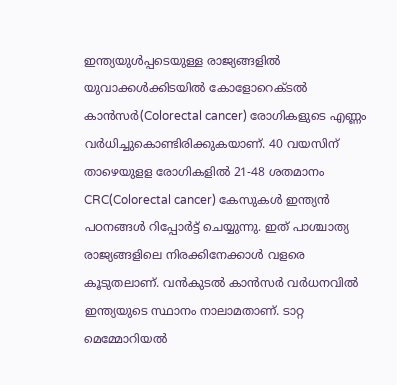ഇന്ത്യയുള്‍പ്പടെയുള്ള രാജ്യങ്ങളില്‍ യുവാക്കള്‍ക്കിടയില്‍ കോളോറെക്ടല്‍ കാന്‍സര്‍(Colorectal cancer) രോഗികളുടെ എണ്ണം വര്‍ധിച്ചുകൊണ്ടിരിക്കുകയാണ്. 40 വയസിന് താഴെയുളള രോഗികളില്‍ 21-48 ശതമാനം CRC(Colorectal cancer) കേസുകള്‍ ഇന്ത്യന്‍ പഠനങ്ങള്‍ റിപ്പോര്‍ട്ട് ചെയ്യുന്നു. ഇത് പാശ്ചാത്യ രാജ്യങ്ങളിലെ നിരക്കിനേക്കാള്‍ വളരെ കൂടുതലാണ്. വന്‍കുടല്‍ കാന്‍സര്‍ വര്‍ധനവില്‍ ഇന്ത്യയുടെ സ്ഥാനം നാലാമതാണ്. ടാറ്റ മെമ്മോറിയല്‍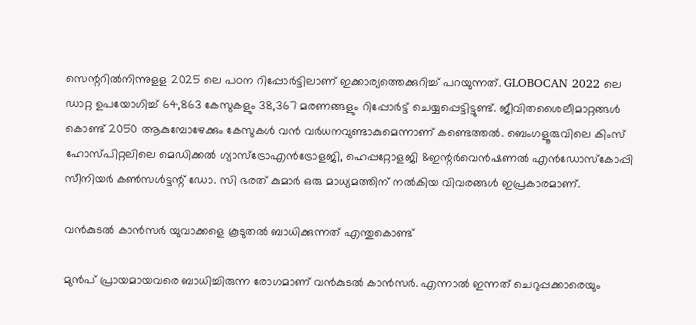സെന്ററില്‍നിന്നുളള 2025 ലെ പഠന റിപ്പോര്‍ട്ടിലാണ് ഇക്കാര്യത്തെക്കുറിച്ച് പറയുന്നത്. GLOBOCAN 2022 ലെ ഡാറ്റ ഉപയോഗിച്ച് 64,863 കേസുകളും 38,367 മരണങ്ങളും റിപ്പോര്‍ട്ട് ചെയ്യപ്പെട്ടിട്ടുണ്ട്. ജീവിതശൈലീമാറ്റങ്ങള്‍ കൊണ്ട് 2050 ആകുമ്പോഴേക്കും കേസുകള്‍ വന്‍ വര്‍ധനവുണ്ടാകുമെന്നാണ് കണ്ടെത്തല്‍. ബെംഗളൂരുവിലെ കിംസ് ഹോസ്പിറ്റലിലെ മെഡിക്കല്‍ ഗ്യാസ്‌ട്രോഎന്‍ട്രോളജി, ഹെപ്പറ്റോളജി &ഇന്റര്‍വെന്‍ഷണല്‍ എന്‍ഡോസ്‌കോപ്പി സീനിയര്‍ കണ്‍സള്‍ട്ടന്റ് ഡോ. സി ഭരത് കുമാര്‍ ഒരു മാധ്യമത്തിന് നല്‍കിയ വിവരങ്ങള്‍ ഇപ്രകാരമാണ്.

വന്‍കുടല്‍ കാന്‍സര്‍ യുവാക്കളെ കൂടുതല്‍ ബാധിക്കുന്നത് എന്തുകൊണ്ട്

മുന്‍പ് പ്രായമായവരെ ബാധിച്ചിരുന്ന രോഗമാണ് വന്‍കുടല്‍ കാന്‍സര്‍. എന്നാല്‍ ഇന്നത് ചെറുപ്പക്കാരെയും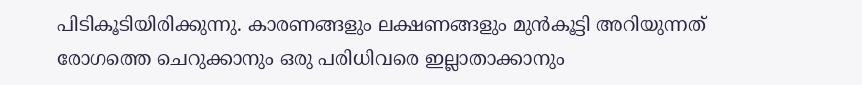പിടികൂടിയിരിക്കുന്നു. കാരണങ്ങളും ലക്ഷണങ്ങളും മുന്‍കൂട്ടി അറിയുന്നത് രോഗത്തെ ചെറുക്കാനും ഒരു പരിധിവരെ ഇല്ലാതാക്കാനും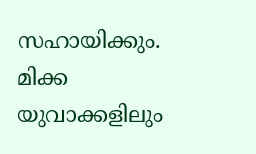സഹായിക്കും. മിക്ക യുവാക്കളിലും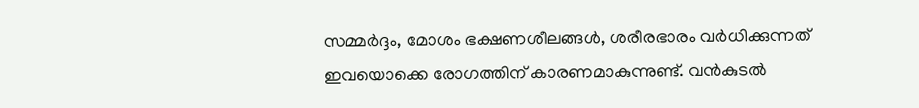സമ്മര്‍ദ്ദം, മോശം ഭക്ഷണശീലങ്ങള്‍, ശരീരഭാരം വര്‍ധിക്കുന്നത് ഇവയൊക്കെ രോഗത്തിന് കാരണമാകുന്നുണ്ട്. വന്‍കുടല്‍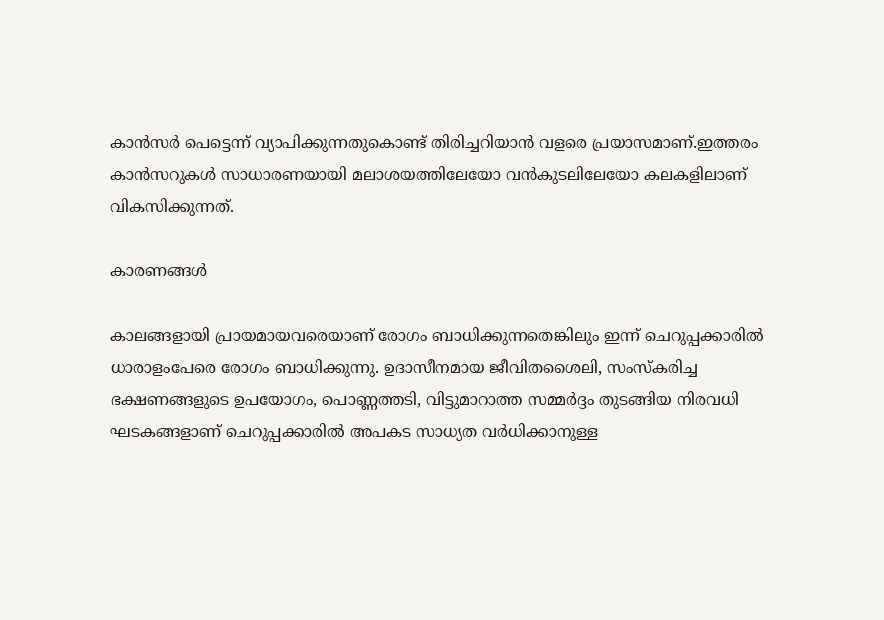കാന്‍സര്‍ പെട്ടെന്ന് വ്യാപിക്കുന്നതുകൊണ്ട് തിരിച്ചറിയാന്‍ വളരെ പ്രയാസമാണ്.ഇത്തരം കാന്‍സറുകള്‍ സാധാരണയായി മലാശയത്തിലേയോ വന്‍കുടലിലേയോ കലകളിലാണ് വികസിക്കുന്നത്.

കാരണങ്ങള്‍

കാലങ്ങളായി പ്രായമായവരെയാണ് രോഗം ബാധിക്കുന്നതെങ്കിലും ഇന്ന് ചെറുപ്പക്കാരില്‍ ധാരാളംപേരെ രോഗം ബാധിക്കുന്നു. ഉദാസീനമായ ജീവിതശൈലി, സംസ്‌കരിച്ച ഭക്ഷണങ്ങളുടെ ഉപയോഗം, പൊണ്ണത്തടി, വിട്ടുമാറാത്ത സമ്മര്‍ദ്ദം തുടങ്ങിയ നിരവധി ഘടകങ്ങളാണ് ചെറുപ്പക്കാരില്‍ അപകട സാധ്യത വര്‍ധിക്കാനുള്ള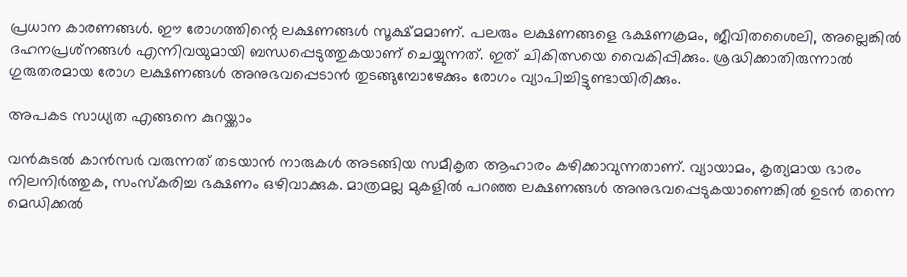പ്രധാന കാരണങ്ങള്‍. ഈ രോഗത്തിന്റെ ലക്ഷണങ്ങള്‍ സൂക്ഷ്മമാണ്. പലരും ലക്ഷണങ്ങളെ ഭക്ഷണക്രമം, ജീവിതശൈലി, അല്ലെങ്കില്‍ ദഹനപ്രശ്‌നങ്ങള്‍ എന്നിവയുമായി ബന്ധപ്പെടുത്തുകയാണ് ചെയ്യുന്നത്. ഇത് ചികിത്സയെ വൈകിപ്പിക്കും. ശ്രദ്ധിക്കാതിരുന്നാല്‍ ഗുരുതരമായ രോഗ ലക്ഷണങ്ങള്‍ അനുഭവപ്പെടാന്‍ തുടങ്ങുമ്പോഴേക്കും രോഗം വ്യാപിച്ചിട്ടുണ്ടായിരിക്കും.

അപകട സാധ്യത എങ്ങനെ കുറയ്ക്കാം

വന്‍കുടല്‍ കാന്‍സര്‍ വരുന്നത് തടയാന്‍ നാരുകള്‍ അടങ്ങിയ സമീകൃത ആഹാരം കഴിക്കാവുന്നതാണ്. വ്യായാമം, കൃത്യമായ ഭാരം നിലനിര്‍ത്തുക, സംസ്‌കരിച്ച ഭക്ഷണം ഒഴിവാക്കുക. മാത്രമല്ല മുകളില്‍ പറഞ്ഞ ലക്ഷണങ്ങള്‍ അനുഭവപ്പെടുകയാണെങ്കില്‍ ഉടന്‍ തന്നെ മെഡിക്കല്‍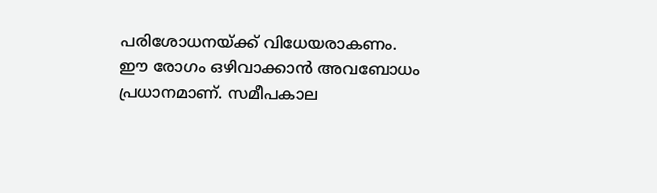പരിശോധനയ്ക്ക് വിധേയരാകണം. ഈ രോഗം ഒഴിവാക്കാന്‍ അവബോധം പ്രധാനമാണ്. സമീപകാല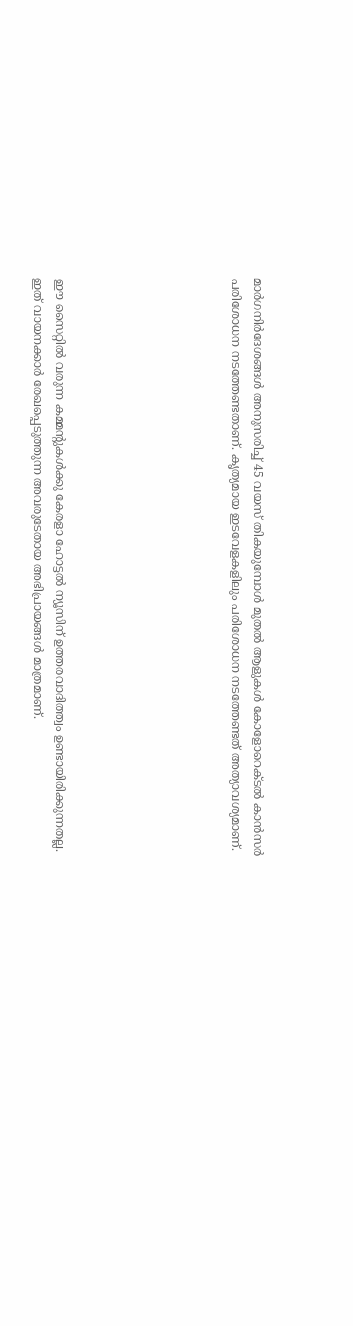മാര്‍ഗനിര്‍ദേശങ്ങള്‍ അനുസരിച്ച് 45 വയസ് തികയുമ്പോള്‍ മുതല്‍ ആളുകള്‍ കോളോറെക്ടല്‍ കാന്‍സര്‍ പരിശോധന നടത്തേണ്ടതാണ്. കൃത്യമായ ഇടവേളകളിലും പരിശോധന നടത്തേണ്ടത് അത്യാവശ്യമാണ്.







ഈ സൈറ്റിൽ വരുന്ന കമ്മന്റുകൾക്കു കേരളാ ഹോട്ടൽ ന്യൂസിന് ഉത്തരവാദിത്ത്വം ഉണ്ടായിരിക്കുന്നതല്ല. ഇത് വായനക്കാർ രേഖപ്പെടുത്തുന്ന അവരുടേതായ അഭിപ്രായങ്ങൾ മാത്രമാണ്.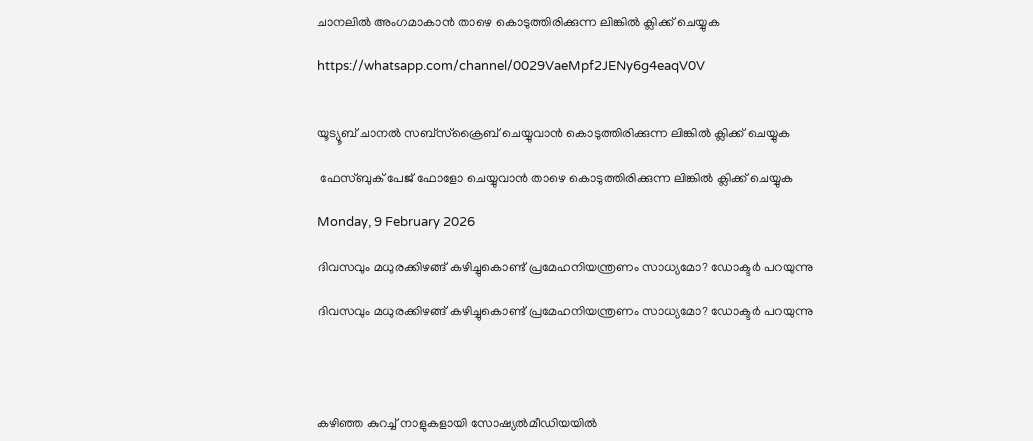ചാനലിൽ അംഗമാകാൻ താഴെ കൊടുത്തിരിക്കുന്ന ലിങ്കിൽ ക്ലിക്ക് ചെയ്യുക

https://whatsapp.com/channel/0029VaeMpf2JENy6g4eaqV0V


യൂട്യൂബ് ചാനൽ സബ്സ്ക്രൈബ് ചെയ്യുവാൻ കൊടുത്തിരിക്കുന്ന ലിങ്കിൽ ക്ലിക്ക് ചെയ്യുക

 ഫേസ്ബുക് പേജ് ഫോളോ ചെയ്യുവാൻ താഴെ കൊടുത്തിരിക്കുന്ന ലിങ്കിൽ ക്ലിക്ക് ചെയ്യുക

Monday, 9 February 2026

ദിവസവും മധുരക്കിഴങ്ങ് കഴിച്ചുകൊണ്ട് പ്രമേഹനിയന്ത്രണം സാധ്യമോ? ഡോക്ടര്‍ പറയുന്നു

ദിവസവും മധുരക്കിഴങ്ങ് കഴിച്ചുകൊണ്ട് പ്രമേഹനിയന്ത്രണം സാധ്യമോ? ഡോക്ടര്‍ പറയുന്നു




കഴിഞ്ഞ കുറച്ച് നാളുകളായി സോഷ്യല്‍മീഡിയയില്‍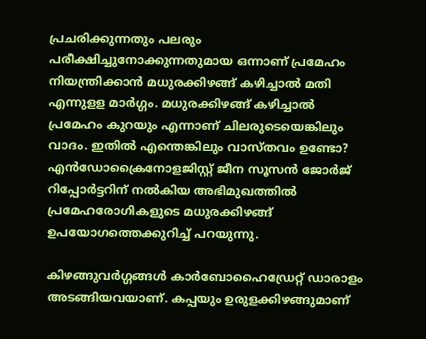പ്രചരിക്കുന്നതും പലരും പരീക്ഷിച്ചുനോക്കുന്നതുമായ ഒന്നാണ് പ്രമേഹം നിയന്ത്രിക്കാന്‍ മധുരക്കിഴങ്ങ് കഴിച്ചാല്‍ മതി എന്നുളള മാര്‍ഗ്ഗം. മധുരക്കിഴങ്ങ് കഴിച്ചാല്‍ പ്രമേഹം കുറയും എന്നാണ് ചിലരുടെയെങ്കിലും വാദം. ഇതില്‍ എന്തെങ്കിലും വാസ്തവം ഉണ്ടോ? എന്‍ഡോക്രൈനോളജിസ്റ്റ് ജീന സൂസന്‍ ജോര്‍ജ് റിപ്പോര്‍ട്ടറിന് നല്‍കിയ അഭിമുഖത്തില്‍ പ്രമേഹരോഗികളുടെ മധുരക്കിഴങ്ങ് ഉപയോഗത്തെക്കുറിച്ച് പറയുന്നു.

കിഴങ്ങുവര്‍ഗ്ഗങ്ങള്‍ കാര്‍ബോഹൈഡ്രേറ്റ് ഡാരാളം അടങ്ങിയവയാണ്. കപ്പയും ഉരുളക്കിഴങ്ങുമാണ്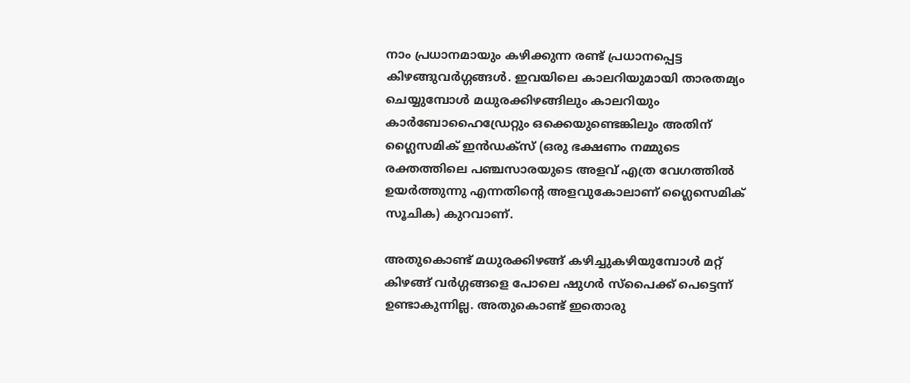നാം പ്രധാനമായും കഴിക്കുന്ന രണ്ട് പ്രധാനപ്പെട്ട കിഴങ്ങുവര്‍ഗ്ഗങ്ങള്‍. ഇവയിലെ കാലറിയുമായി താരതമ്യം ചെയ്യുമ്പോള്‍ മധുരക്കിഴങ്ങിലും കാലറിയും കാര്‍ബോഹൈഡ്രേറ്റും ഒക്കെയുണ്ടെങ്കിലും അതിന് ഗ്ലൈസമിക് ഇന്‍ഡക്‌സ് (ഒരു ഭക്ഷണം നമ്മുടെ രക്തത്തിലെ പഞ്ചസാരയുടെ അളവ് എത്ര വേഗത്തില്‍ ഉയര്‍ത്തുന്നു എന്നതിന്റെ അളവുകോലാണ് ഗ്ലൈസെമിക് സൂചിക) കുറവാണ്.

അതുകൊണ്ട് മധുരക്കിഴങ്ങ് കഴിച്ചുകഴിയുമ്പോള്‍ മറ്റ് കിഴങ്ങ് വര്‍ഗ്ഗങ്ങളെ പോലെ ഷുഗര്‍ സ്‌പൈക്ക് പെട്ടെന്ന് ഉണ്ടാകുന്നില്ല. അതുകൊണ്ട് ഇതൊരു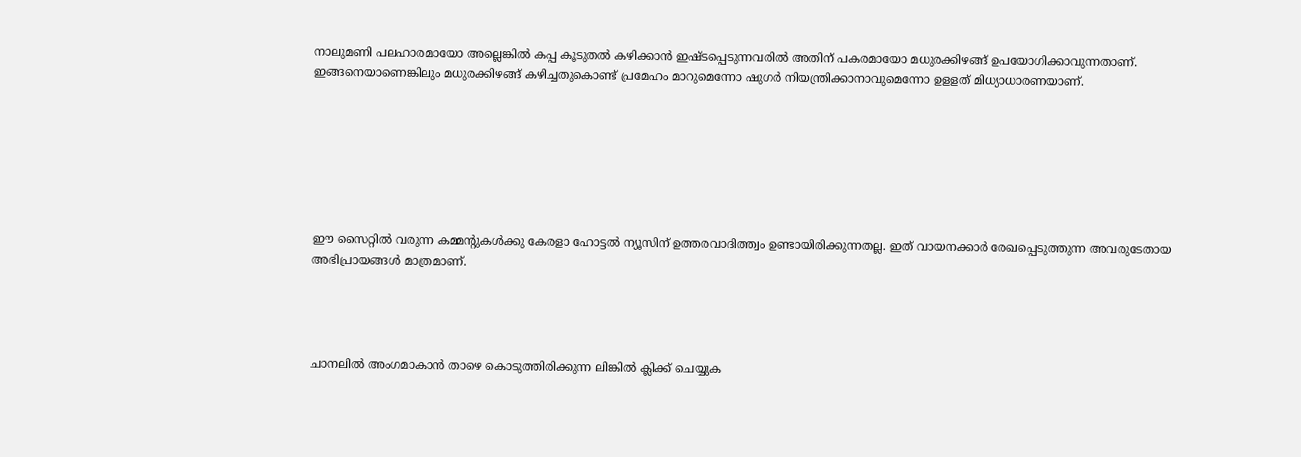നാലുമണി പലഹാരമായോ അല്ലെങ്കില്‍ കപ്പ കൂടുതല്‍ കഴിക്കാന്‍ ഇഷ്ടപ്പെടുന്നവരില്‍ അതിന് പകരമായോ മധുരക്കിഴങ്ങ് ഉപയോഗിക്കാവുന്നതാണ്. ഇങ്ങനെയാണെങ്കിലും മധുരക്കിഴങ്ങ് കഴിച്ചതുകൊണ്ട് പ്രമേഹം മാറുമെന്നോ ഷുഗര്‍ നിയന്ത്രിക്കാനാവുമെന്നോ ഉളളത് മിധ്യാധാരണയാണ്.







ഈ സൈറ്റിൽ വരുന്ന കമ്മന്റുകൾക്കു കേരളാ ഹോട്ടൽ ന്യൂസിന് ഉത്തരവാദിത്ത്വം ഉണ്ടായിരിക്കുന്നതല്ല. ഇത് വായനക്കാർ രേഖപ്പെടുത്തുന്ന അവരുടേതായ അഭിപ്രായങ്ങൾ മാത്രമാണ്.




ചാനലിൽ അംഗമാകാൻ താഴെ കൊടുത്തിരിക്കുന്ന ലിങ്കിൽ ക്ലിക്ക് ചെയ്യുക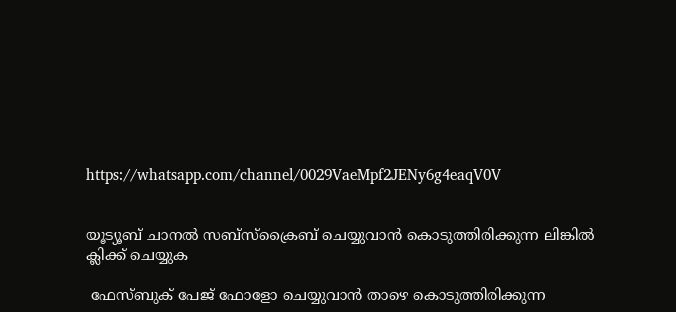https://whatsapp.com/channel/0029VaeMpf2JENy6g4eaqV0V


യൂട്യൂബ് ചാനൽ സബ്സ്ക്രൈബ് ചെയ്യുവാൻ കൊടുത്തിരിക്കുന്ന ലിങ്കിൽ ക്ലിക്ക് ചെയ്യുക

 ഫേസ്ബുക് പേജ് ഫോളോ ചെയ്യുവാൻ താഴെ കൊടുത്തിരിക്കുന്ന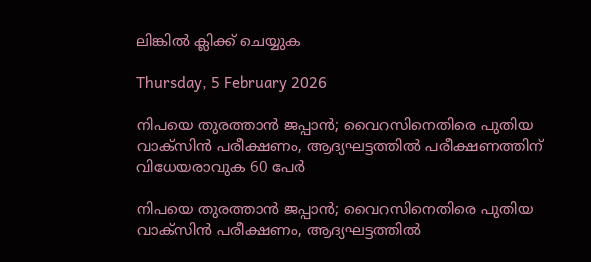ലിങ്കിൽ ക്ലിക്ക് ചെയ്യുക

Thursday, 5 February 2026

നിപയെ തുരത്താൻ ജപ്പാൻ; വൈറസിനെതിരെ പുതിയ വാക്സിൻ പരീക്ഷണം, ആദ്യഘട്ടത്തിൽ പരീക്ഷണത്തിന് വിധേയരാവുക 60 പേർ

നിപയെ തുരത്താൻ ജപ്പാൻ; വൈറസിനെതിരെ പുതിയ വാക്സിൻ പരീക്ഷണം, ആദ്യഘട്ടത്തിൽ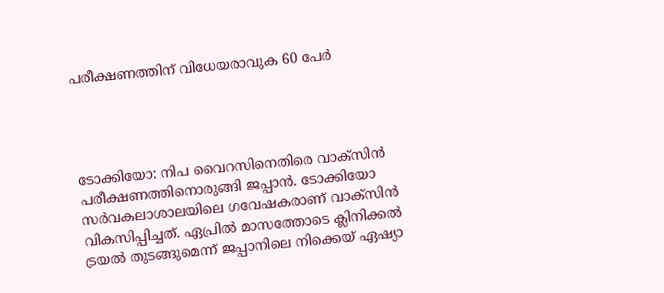പരീക്ഷണത്തിന് വിധേയരാവുക 60 പേർ




ടോക്കിയോ: നിപ വൈറസിനെതിരെ വാക്‌സിന്‍ പരീക്ഷണത്തിനൊരുങ്ങി ജപ്പാന്‍. ടോക്കിയോ സര്‍വകലാശാലയിലെ ഗവേഷകരാണ് വാക്‌സിന്‍ വികസിപ്പിച്ചത്. ഏപ്രില്‍ മാസത്തോടെ ക്ലിനിക്കല്‍ ട്രയല്‍ തുടങ്ങുമെന്ന് ജപ്പാനിലെ നിക്കെയ് ഏഷ്യാ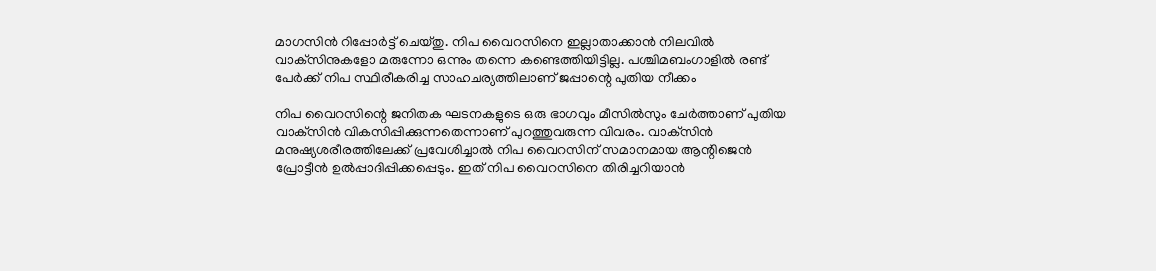മാഗസിന്‍ റിപ്പോര്‍ട്ട് ചെയ്തു. നിപ വൈറസിനെ ഇല്ലാതാക്കാന്‍ നിലവില്‍ വാക്‌സിനുകളോ മരുന്നോ ഒന്നും തന്നെ കണ്ടെത്തിയിട്ടില്ല. പശ്ചിമബംഗാളില്‍ രണ്ട് പേര്‍ക്ക് നിപ സ്ഥിരീകരിച്ച സാഹചര്യത്തിലാണ് ജപ്പാന്റെ പുതിയ നീക്കം

നിപ വൈറസിന്റെ ജനിതക ഘടനകളുടെ ഒരു ഭാഗവും മീസില്‍സും ചേര്‍ത്താണ് പുതിയ വാക്‌സിന്‍ വികസിപ്പിക്കുന്നതെന്നാണ് പുറത്തുവരുന്ന വിവരം. വാക്‌സിന്‍ മനുഷ്യശരീരത്തിലേക്ക് പ്രവേശിച്ചാല്‍ നിപ വൈറസിന് സമാനമായ ആന്റിജെന്‍ പ്രോട്ടീന്‍ ഉല്‍പ്പാദിപ്പിക്കപ്പെടും. ഇത് നിപ വൈറസിനെ തിരിച്ചറിയാന്‍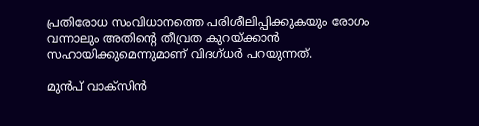പ്രതിരോധ സംവിധാനത്തെ പരിശീലിപ്പിക്കുകയും രോഗം വന്നാലും അതിന്റെ തീവ്രത കുറയ്ക്കാന്‍ സഹായിക്കുമെന്നുമാണ് വിദഗ്ധര്‍ പറയുന്നത്.

മുന്‍പ് വാക്‌സിന്‍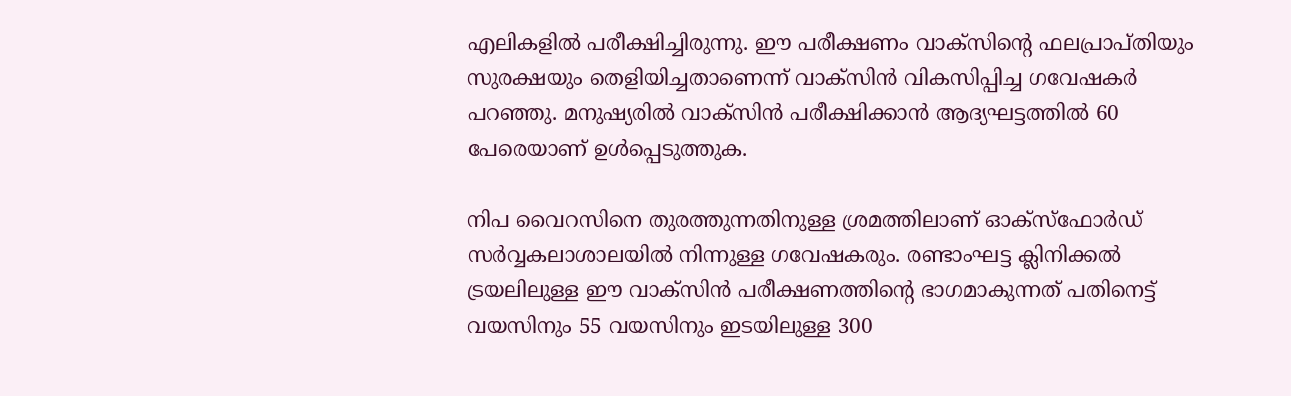എലികളില്‍ പരീക്ഷിച്ചിരുന്നു. ഈ പരീക്ഷണം വാക്‌സിന്റെ ഫലപ്രാപ്തിയും സുരക്ഷയും തെളിയിച്ചതാണെന്ന് വാക്‌സിന്‍ വികസിപ്പിച്ച ഗവേഷകര്‍ പറഞ്ഞു. മനുഷ്യരില്‍ വാക്‌സിന്‍ പരീക്ഷിക്കാന്‍ ആദ്യഘട്ടത്തില്‍ 60 പേരെയാണ് ഉള്‍പ്പെടുത്തുക.

നിപ വൈറസിനെ തുരത്തുന്നതിനുള്ള ശ്രമത്തിലാണ് ഓക്‌സ്‌ഫോര്‍ഡ് സര്‍വ്വകലാശാലയില്‍ നിന്നുള്ള ഗവേഷകരും. രണ്ടാംഘട്ട ക്ലിനിക്കല്‍ ട്രയലിലുള്ള ഈ വാക്‌സിന്‍ പരീക്ഷണത്തിന്റെ ഭാഗമാകുന്നത് പതിനെട്ട് വയസിനും 55 വയസിനും ഇടയിലുള്ള 300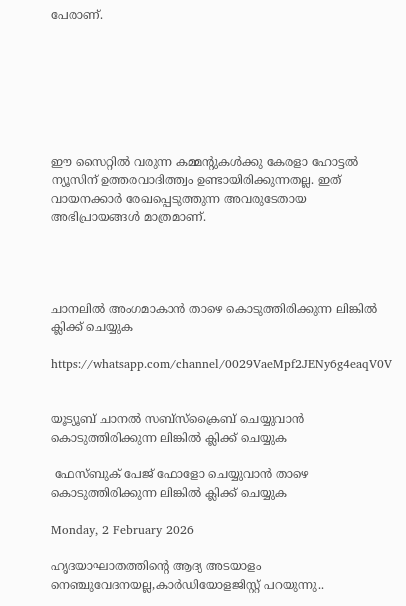പേരാണ്.







ഈ സൈറ്റിൽ വരുന്ന കമ്മന്റുകൾക്കു കേരളാ ഹോട്ടൽ ന്യൂസിന് ഉത്തരവാദിത്ത്വം ഉണ്ടായിരിക്കുന്നതല്ല. ഇത് വായനക്കാർ രേഖപ്പെടുത്തുന്ന അവരുടേതായ അഭിപ്രായങ്ങൾ മാത്രമാണ്.




ചാനലിൽ അംഗമാകാൻ താഴെ കൊടുത്തിരിക്കുന്ന ലിങ്കിൽ ക്ലിക്ക് ചെയ്യുക

https://whatsapp.com/channel/0029VaeMpf2JENy6g4eaqV0V


യൂട്യൂബ് ചാനൽ സബ്സ്ക്രൈബ് ചെയ്യുവാൻ കൊടുത്തിരിക്കുന്ന ലിങ്കിൽ ക്ലിക്ക് ചെയ്യുക

 ഫേസ്ബുക് പേജ് ഫോളോ ചെയ്യുവാൻ താഴെ കൊടുത്തിരിക്കുന്ന ലിങ്കിൽ ക്ലിക്ക് ചെയ്യുക

Monday, 2 February 2026

ഹൃദയാഘാതത്തിന്റെ ആദ്യ അടയാളം നെഞ്ചുവേദനയല്ല,കാർഡിയോളജിസ്റ്റ് പറയുന്നു..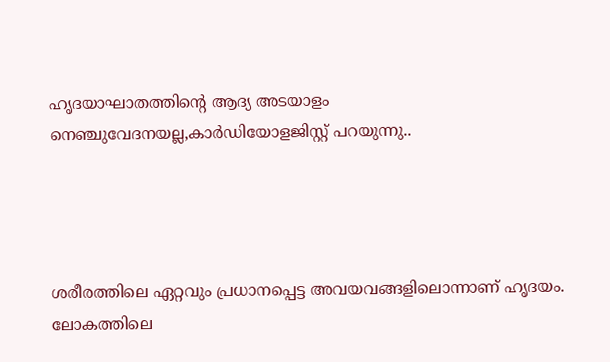ഹൃദയാഘാതത്തിന്റെ ആദ്യ അടയാളം നെഞ്ചുവേദനയല്ല,കാർഡിയോളജിസ്റ്റ് പറയുന്നു..




ശരീരത്തിലെ ഏറ്റവും പ്രധാനപ്പെട്ട അവയവങ്ങളിലൊന്നാണ് ഹൃദയം. ലോകത്തിലെ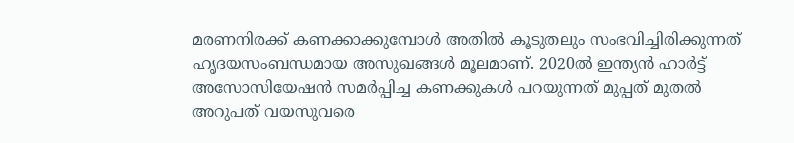മരണനിരക്ക് കണക്കാക്കുമ്പോൾ അതിൽ കൂടുതലും സംഭവിച്ചിരിക്കുന്നത് ഹൃദയസംബന്ധമായ അസുഖങ്ങൾ മൂലമാണ്. 2020ൽ ഇന്ത്യൻ ഹാർട്ട് അസോസിയേഷൻ സമർപ്പിച്ച കണക്കുകൾ പറയുന്നത് മുപ്പത് മുതൽ അറുപത് വയസുവരെ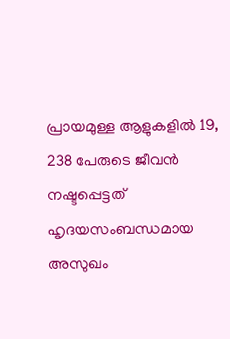പ്രായമുള്ള ആളുകളിൽ 19, 238 പേരുടെ ജീവൻ നഷ്ടപ്പെട്ടത് ഹൃദയസംബന്ധമായ അസുഖം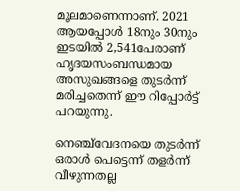മൂലമാണെന്നാണ്. 2021 ആയപ്പോൾ 18നും 30നും ഇടയിൽ 2,541പേരാണ് ഹൃദയസംബന്ധമായ അസുഖങ്ങളെ തുടർന്ന് മരിച്ചതെന്ന് ഈ റിപ്പോർട്ട് പറയുന്നു.

നെഞ്ച്‌വേദനയെ തുടർന്ന് ഒരാൾ പെട്ടെന്ന് തളർന്ന് വീഴുന്നതല്ല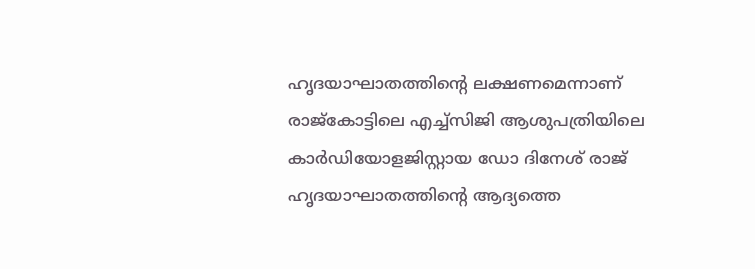ഹൃദയാഘാതത്തിന്റെ ലക്ഷണമെന്നാണ് രാജ്‌കോട്ടിലെ എച്ച്‌സിജി ആശുപത്രിയിലെ കാർഡിയോളജിസ്റ്റായ ഡോ ദിനേശ് രാജ് ഹൃദയാഘാതത്തിന്റെ ആദ്യത്തെ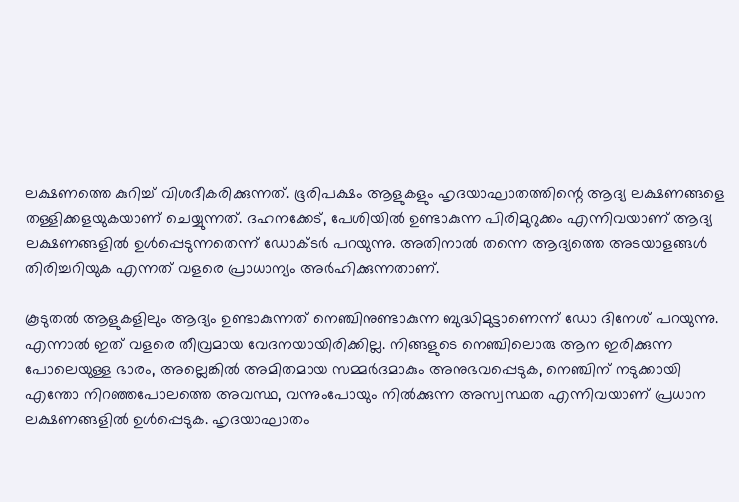ലക്ഷണത്തെ കുറിച്ച് വിശദീകരിക്കുന്നത്. ഭൂരിപക്ഷം ആളുകളും ഹൃദയാഘാതത്തിന്റെ ആദ്യ ലക്ഷണങ്ങളെ തള്ളിക്കളയുകയാണ് ചെയ്യുന്നത്. ദഹനക്കേട്, പേശിയിൽ ഉണ്ടാകുന്ന പിരിമുറുക്കം എന്നിവയാണ് ആദ്യ ലക്ഷണങ്ങളില്‍ ഉള്‍പ്പെടുന്നതെന്ന് ഡോക്ടർ പറയുന്നു. അതിനാൽ തന്നെ ആദ്യത്തെ അടയാളങ്ങൾ തിരിച്ചറിയുക എന്നത് വളരെ പ്രാധാന്യം അർഹിക്കുന്നതാണ്.

കൂടുതല്‍ ആളുകളിലും ആദ്യം ഉണ്ടാകുന്നത് നെഞ്ചിനുണ്ടാകുന്ന ബുദ്ധിമുട്ടാണെന്ന് ഡോ ദിനേശ് പറയുന്നു. എന്നാൽ ഇത് വളരെ തീവ്രമായ വേദനയായിരിക്കില്ല. നിങ്ങളുടെ നെഞ്ചിലൊരു ആന ഇരിക്കുന്ന പോലെയുള്ള ഭാരം, അല്ലെങ്കിൽ അമിതമായ സമ്മർദമാകും അനുഭവപ്പെടുക, നെഞ്ചിന് നടുക്കായി എന്തോ നിറഞ്ഞപോലത്തെ അവസ്ഥ, വന്നുംപോയും നിൽക്കുന്ന അസ്വസ്ഥത എന്നിവയാണ് പ്രധാന ലക്ഷണങ്ങളിൽ ഉൾപ്പെടുക. ഹൃദയാഘാതം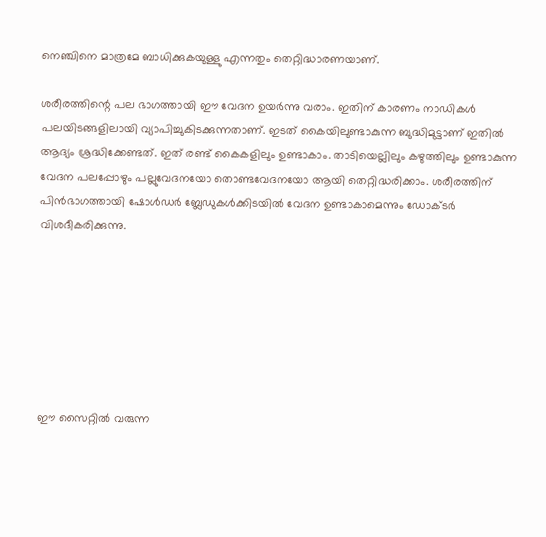നെഞ്ചിനെ മാത്രമേ ബാധിക്കുകയുള്ളു എന്നതും തെറ്റിദ്ധാരണയാണ്.

ശരീരത്തിന്റെ പല ഭാഗത്തായി ഈ വേദന ഉയർന്നു വരാം. ഇതിന് കാരണം നാഡികൾ പലയിടങ്ങളിലായി വ്യാപിച്ചുകിടക്കുന്നതാണ്. ഇടത് കൈയിലുണ്ടാകുന്ന ബുദ്ധിമുട്ടാണ് ഇതിൽ ആദ്യം ശ്രദ്ധിക്കേണ്ടത്. ഇത് രണ്ട് കൈകളിലും ഉണ്ടാകാം. താടിയെല്ലിലും കഴുത്തിലും ഉണ്ടാകുന്ന വേദന പലപ്പോഴും പല്ലുവേദനയോ തൊണ്ടവേദനയോ ആയി തെറ്റിദ്ധരിക്കാം. ശരീരത്തിന് പിൻഭാഗത്തായി ഷോൾഡർ ബ്ലേഡുകൾക്കിടയിൽ വേദന ഉണ്ടാകാമെന്നും ഡോക്ടർ വിശദീകരിക്കുന്നു.







ഈ സൈറ്റിൽ വരുന്ന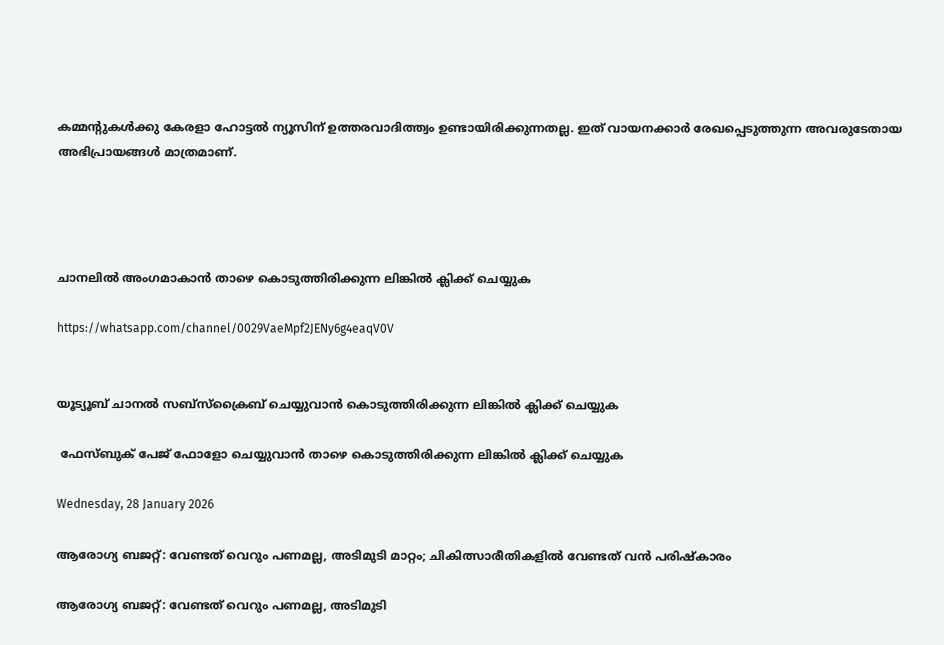കമ്മന്റുകൾക്കു കേരളാ ഹോട്ടൽ ന്യൂസിന് ഉത്തരവാദിത്ത്വം ഉണ്ടായിരിക്കുന്നതല്ല. ഇത് വായനക്കാർ രേഖപ്പെടുത്തുന്ന അവരുടേതായ അഭിപ്രായങ്ങൾ മാത്രമാണ്.




ചാനലിൽ അംഗമാകാൻ താഴെ കൊടുത്തിരിക്കുന്ന ലിങ്കിൽ ക്ലിക്ക് ചെയ്യുക

https://whatsapp.com/channel/0029VaeMpf2JENy6g4eaqV0V


യൂട്യൂബ് ചാനൽ സബ്സ്ക്രൈബ് ചെയ്യുവാൻ കൊടുത്തിരിക്കുന്ന ലിങ്കിൽ ക്ലിക്ക് ചെയ്യുക

 ഫേസ്ബുക് പേജ് ഫോളോ ചെയ്യുവാൻ താഴെ കൊടുത്തിരിക്കുന്ന ലിങ്കിൽ ക്ലിക്ക് ചെയ്യുക

Wednesday, 28 January 2026

ആരോഗ്യ ബജറ്റ്: വേണ്ടത് വെറും പണമല്ല, അടിമുടി മാറ്റം; ചികിത്സാരീതികളില്‍ വേണ്ടത് വന്‍ പരിഷ്‌കാരം

ആരോഗ്യ ബജറ്റ്: വേണ്ടത് വെറും പണമല്ല, അടിമുടി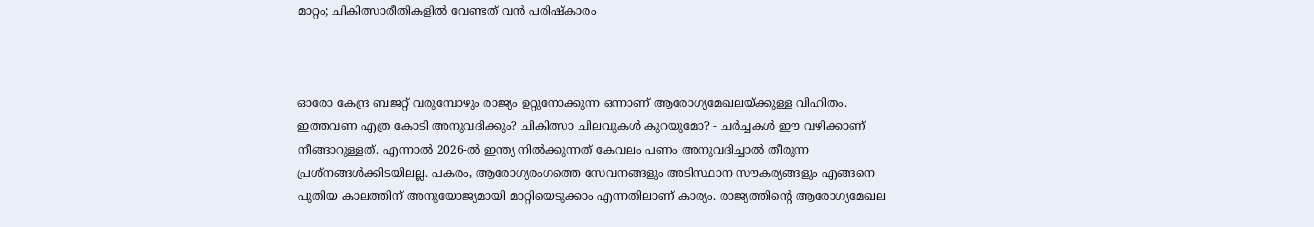മാറ്റം; ചികിത്സാരീതികളില്‍ വേണ്ടത് വന്‍ പരിഷ്‌കാരം



ഓരോ കേന്ദ്ര ബജറ്റ് വരുമ്പോഴും രാജ്യം ഉറ്റുനോക്കുന്ന ഒന്നാണ് ആരോഗ്യമേഖലയ്ക്കുള്ള വിഹിതം. ഇത്തവണ എത്ര കോടി അനുവദിക്കും? ചികിത്സാ ചിലവുകള്‍ കുറയുമോ? - ചര്‍ച്ചകള്‍ ഈ വഴിക്കാണ് നീങ്ങാറുള്ളത്. എന്നാല്‍ 2026-ല്‍ ഇന്ത്യ നില്‍ക്കുന്നത് കേവലം പണം അനുവദിച്ചാല്‍ തീരുന്ന പ്രശ്‌നങ്ങള്‍ക്കിടയിലല്ല. പകരം, ആരോഗ്യരംഗത്തെ സേവനങ്ങളും അടിസ്ഥാന സൗകര്യങ്ങളും എങ്ങനെ പുതിയ കാലത്തിന് അനുയോജ്യമായി മാറ്റിയെടുക്കാം എന്നതിലാണ് കാര്യം. രാജ്യത്തിന്റെ ആരോഗ്യമേഖല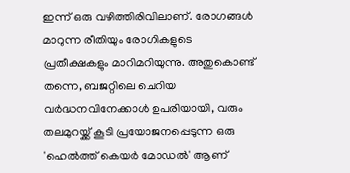ഇന്ന് ഒരു വഴിത്തിരിവിലാണ്. രോഗങ്ങള്‍ മാറുന്ന രീതിയും രോഗികളുടെ പ്രതീക്ഷകളും മാറിമറിയുന്നു. അതുകൊണ്ട് തന്നെ, ബജറ്റിലെ ചെറിയ വര്‍ദ്ധനവിനേക്കാള്‍ ഉപരിയായി, വരും തലമുറയ്ക്ക് കൂടി പ്രയോജനപ്പെടുന്ന ഒരു 'ഹെല്‍ത്ത് കെയര്‍ മോഡല്‍' ആണ്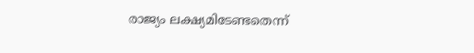രാജ്യം ലക്ഷ്യമിടേണ്ടതെന്ന്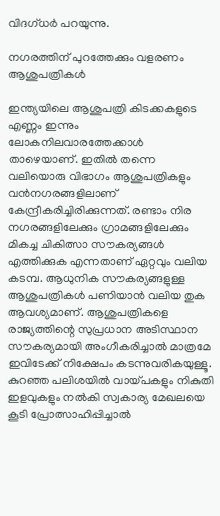വിദഗ്ധര്‍ പറയുന്നു.

നഗരത്തിന് പുറത്തേക്കും വളരണം ആശുപത്രികള്‍

ഇന്ത്യയിലെ ആശുപത്രി കിടക്കകളുടെ എണ്ണം ഇന്നും ലോകനിലവാരത്തേക്കാള്‍ താഴെയാണ്. ഇതില്‍ തന്നെ വലിയൊരു വിഭാഗം ആശുപത്രികളും വന്‍നഗരങ്ങളിലാണ് കേന്ദ്രീകരിച്ചിരിക്കുന്നത്. രണ്ടാം നിര നഗരങ്ങളിലേക്കും ഗ്രാമങ്ങളിലേക്കും മികച്ച ചികിത്സാ സൗകര്യങ്ങള്‍ എത്തിക്കുക എന്നതാണ് ഏറ്റവും വലിയ കടമ്പ. ആധുനിക സൗകര്യങ്ങളുള്ള ആശുപത്രികള്‍ പണിയാന്‍ വലിയ തുക ആവശ്യമാണ്. ആശുപത്രികളെ രാജ്യത്തിന്റെ സുപ്രധാന അടിസ്ഥാന സൗകര്യമായി അംഗീകരിച്ചാല്‍ മാത്രമേ ഇവിടേക്ക് നിക്ഷേപം കടന്നുവരികയുള്ളൂ. കുറഞ്ഞ പലിശയില്‍ വായ്പകളും നികുതി ഇളവുകളും നല്‍കി സ്വകാര്യ മേഖലയെ കൂടി പ്രോത്സാഹിപ്പിച്ചാല്‍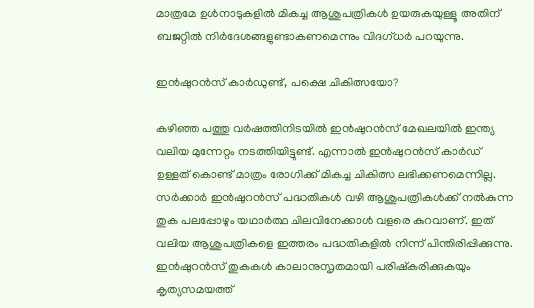മാത്രമേ ഉള്‍നാടുകളില്‍ മികച്ച ആശുപത്രികള്‍ ഉയരുകയുള്ളൂ അതിന് ബജറ്റില്‍ നിര്‍ദേശങ്ങളുണ്ടാകണമെന്നും വിദഗ്ധര്‍ പറയുന്നു.

ഇന്‍ഷുറന്‍സ് കാര്‍ഡുണ്ട്, പക്ഷെ ചികിത്സയോ?

കഴിഞ്ഞ പത്തു വര്‍ഷത്തിനിടയില്‍ ഇന്‍ഷുറന്‍സ് മേഖലയില്‍ ഇന്ത്യ വലിയ മുന്നേറ്റം നടത്തിയിട്ടുണ്ട്. എന്നാല്‍ ഇന്‍ഷുറന്‍സ് കാര്‍ഡ് ഉള്ളത് കൊണ്ട് മാത്രം രോഗിക്ക് മികച്ച ചികിത്സ ലഭിക്കണമെന്നില്ല. സര്‍ക്കാര്‍ ഇന്‍ഷുറന്‍സ് പദ്ധതികള്‍ വഴി ആശുപത്രികള്‍ക്ക് നല്‍കുന്ന തുക പലപ്പോഴും യഥാര്‍ത്ഥ ചിലവിനേക്കാള്‍ വളരെ കുറവാണ്. ഇത് വലിയ ആശുപത്രികളെ ഇത്തരം പദ്ധതികളില്‍ നിന്ന് പിന്തിരിപ്പിക്കുന്നു. ഇന്‍ഷുറന്‍സ് തുകകള്‍ കാലാനുസൃതമായി പരിഷ്‌കരിക്കുകയും കൃത്യസമയത്ത്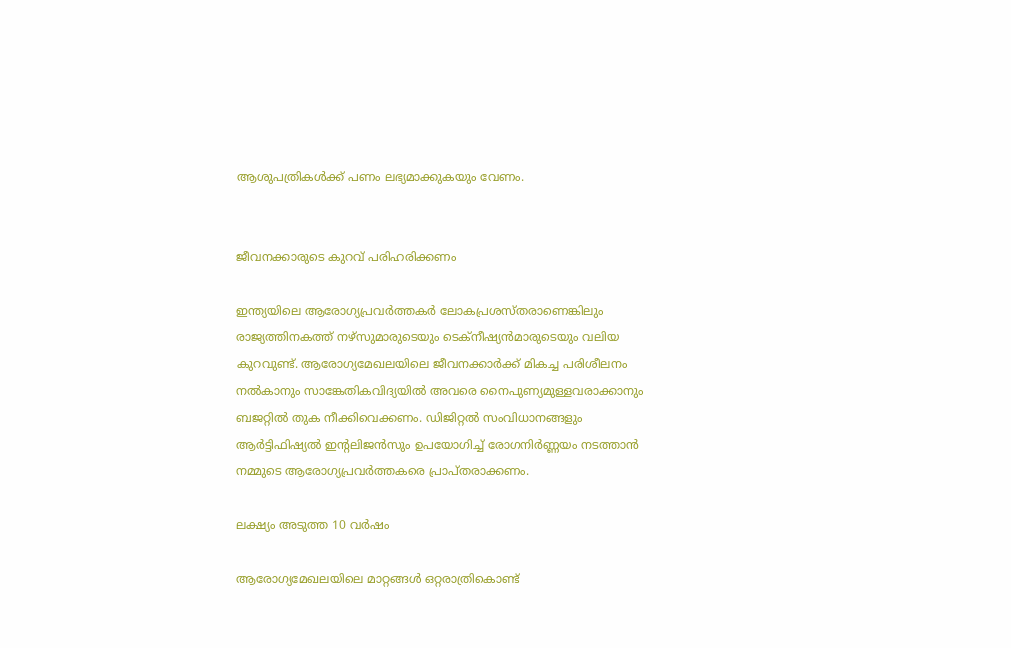ആശുപത്രികള്‍ക്ക് പണം ലഭ്യമാക്കുകയും വേണം.


ജീവനക്കാരുടെ കുറവ് പരിഹരിക്കണം

ഇന്ത്യയിലെ ആരോഗ്യപ്രവര്‍ത്തകര്‍ ലോകപ്രശസ്തരാണെങ്കിലും രാജ്യത്തിനകത്ത് നഴ്‌സുമാരുടെയും ടെക്‌നീഷ്യന്‍മാരുടെയും വലിയ കുറവുണ്ട്. ആരോഗ്യമേഖലയിലെ ജീവനക്കാര്‍ക്ക് മികച്ച പരിശീലനം നല്‍കാനും സാങ്കേതികവിദ്യയില്‍ അവരെ നൈപുണ്യമുള്ളവരാക്കാനും ബജറ്റില്‍ തുക നീക്കിവെക്കണം. ഡിജിറ്റല്‍ സംവിധാനങ്ങളും ആര്‍ട്ടിഫിഷ്യല്‍ ഇന്റലിജന്‍സും ഉപയോഗിച്ച് രോഗനിര്‍ണ്ണയം നടത്താന്‍ നമ്മുടെ ആരോഗ്യപ്രവര്‍ത്തകരെ പ്രാപ്തരാക്കണം.

ലക്ഷ്യം അടുത്ത 10 വര്‍ഷം

ആരോഗ്യമേഖലയിലെ മാറ്റങ്ങള്‍ ഒറ്റരാത്രികൊണ്ട്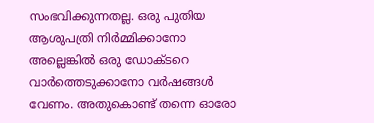സംഭവിക്കുന്നതല്ല. ഒരു പുതിയ ആശുപത്രി നിര്‍മ്മിക്കാനോ അല്ലെങ്കില്‍ ഒരു ഡോക്ടറെ വാര്‍ത്തെടുക്കാനോ വര്‍ഷങ്ങള്‍ വേണം. അതുകൊണ്ട് തന്നെ ഓരോ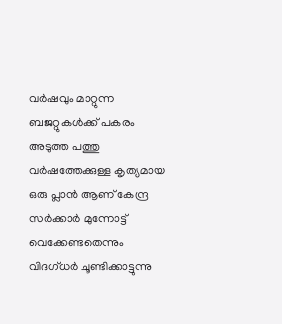വര്‍ഷവും മാറ്റുന്ന ബജറ്റുകള്‍ക്ക് പകരം അടുത്ത പത്തു വര്‍ഷത്തേക്കുള്ള കൃത്യമായ ഒരു പ്ലാന്‍ ആണ് കേന്ദ്ര സര്‍ക്കാര്‍ മുന്നോട്ട് വെക്കേണ്ടതെന്നും വിദഗ്ധര്‍ ചൂണ്ടിക്കാട്ടുന്നു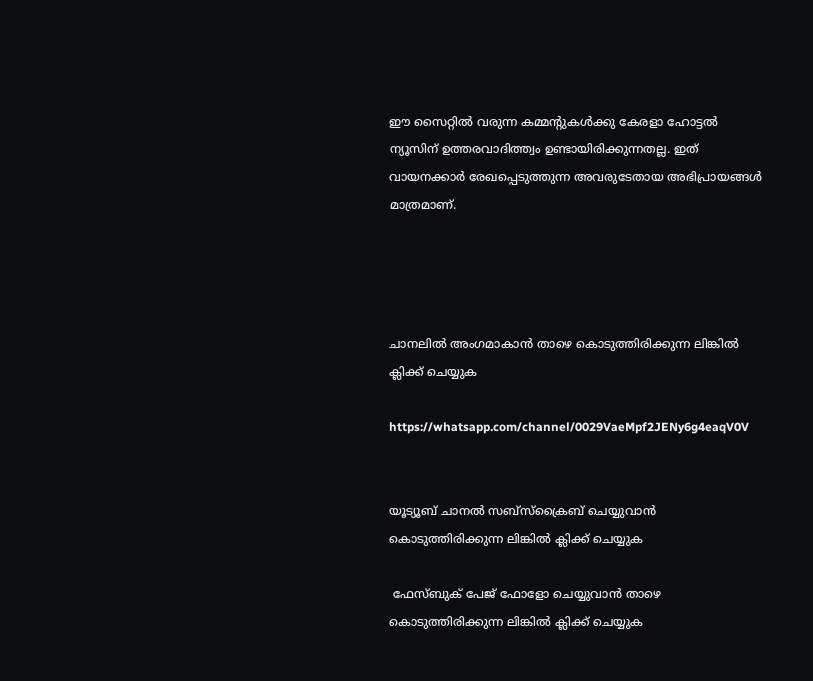ഈ സൈറ്റിൽ വരുന്ന കമ്മന്റുകൾക്കു കേരളാ ഹോട്ടൽ ന്യൂസിന് ഉത്തരവാദിത്ത്വം ഉണ്ടായിരിക്കുന്നതല്ല. ഇത് വായനക്കാർ രേഖപ്പെടുത്തുന്ന അവരുടേതായ അഭിപ്രായങ്ങൾ മാത്രമാണ്.




ചാനലിൽ അംഗമാകാൻ താഴെ കൊടുത്തിരിക്കുന്ന ലിങ്കിൽ ക്ലിക്ക് ചെയ്യുക

https://whatsapp.com/channel/0029VaeMpf2JENy6g4eaqV0V


യൂട്യൂബ് ചാനൽ സബ്സ്ക്രൈബ് ചെയ്യുവാൻ കൊടുത്തിരിക്കുന്ന ലിങ്കിൽ ക്ലിക്ക് ചെയ്യുക

 ഫേസ്ബുക് പേജ് ഫോളോ ചെയ്യുവാൻ താഴെ കൊടുത്തിരിക്കുന്ന ലിങ്കിൽ ക്ലിക്ക് ചെയ്യുക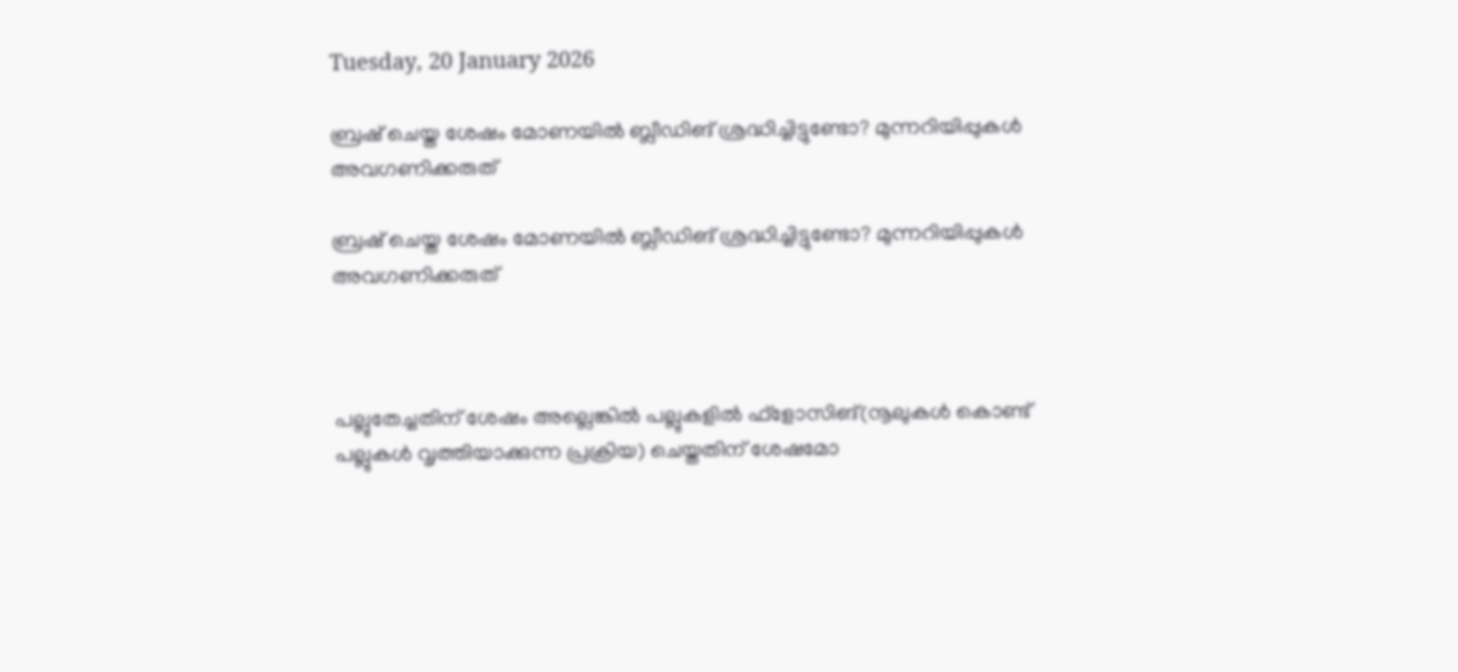Tuesday, 20 January 2026

ബ്രഷ് ചെയ്ത ശേഷം മോണയിൽ ബ്ലീഡിങ് ശ്രദ്ധിച്ചിട്ടുണ്ടോ? മുന്നറിയിപ്പുകൾ അവഗണിക്കരുത്

ബ്രഷ് ചെയ്ത ശേഷം മോണയിൽ ബ്ലീഡിങ് ശ്രദ്ധിച്ചിട്ടുണ്ടോ? മുന്നറിയിപ്പുകൾ അവഗണിക്കരുത്



പല്ലുതേച്ചതിന് ശേഷം അല്ലെങ്കിൽ പല്ലുകളിൽ ഫ്‌ളോസിങ്(നൂലുകൾ കൊണ്ട് പല്ലുകൾ വൃത്തിയാക്കുന്ന പ്രക്രിയ) ചെയ്തതിന് ശേഷമോ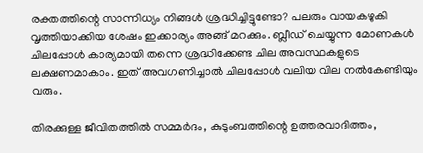രക്തത്തിന്റെ സാന്നിധ്യം നിങ്ങൾ ശ്രദ്ധിച്ചിട്ടുണ്ടോ? പലരും വായകഴുകി വൃത്തിയാക്കിയ ശേഷം ഇക്കാര്യം അങ്ങ് മറക്കും. ബ്ലീഡ് ചെയ്യുന്ന മോണകൾ ചിലപ്പോൾ കാര്യമായി തന്നെ ശ്രദ്ധിക്കേണ്ട ചില അവസ്ഥകളുടെ ലക്ഷണമാകാം. ഇത് അവഗണിച്ചാൽ ചിലപ്പോൾ വലിയ വില നൽകേണ്ടിയും വരും.

തിരക്കുള്ള ജീവിതത്തിൽ സമ്മർദം, കുടുംബത്തിന്റെ ഉത്തരവാദിത്തം,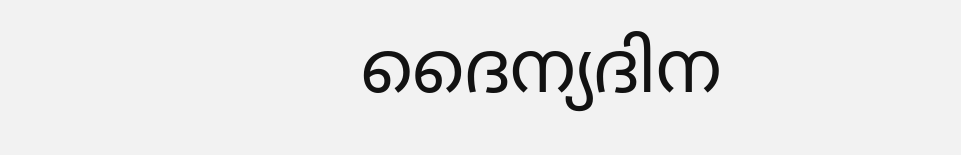ദൈന്യദിന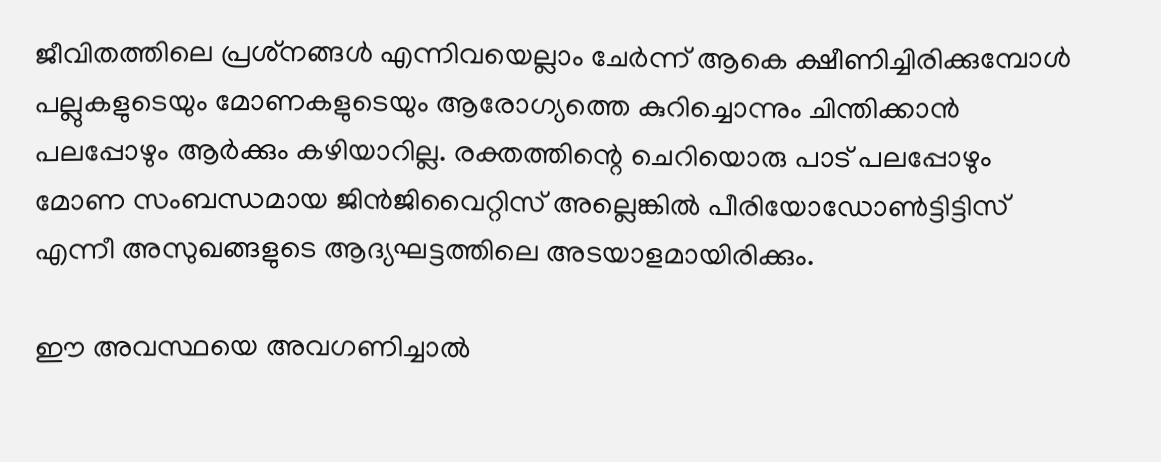ജീവിതത്തിലെ പ്രശ്‌നങ്ങൾ എന്നിവയെല്ലാം ചേർന്ന് ആകെ ക്ഷീണിച്ചിരിക്കുമ്പോൾ പല്ലുകളുടെയും മോണകളുടെയും ആരോഗ്യത്തെ കുറിച്ചൊന്നും ചിന്തിക്കാൻ പലപ്പോഴും ആർക്കും കഴിയാറില്ല. രക്തത്തിന്റെ ചെറിയൊരു പാട് പലപ്പോഴും മോണ സംബന്ധമായ ജിൻജിവൈറ്റിസ് അല്ലെങ്കിൽ പീരിയോഡോൺട്ടിട്ടിസ് എന്നീ അസുഖങ്ങളുടെ ആദ്യഘട്ടത്തിലെ അടയാളമായിരിക്കും.

ഈ അവസ്ഥയെ അവഗണിച്ചാൽ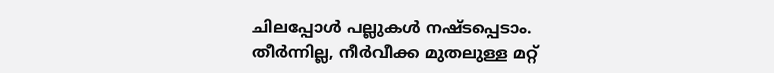ചിലപ്പോൾ പല്ലുകൾ നഷ്ടപ്പെടാം. തീർന്നില്ല, നീർവീക്ക മുതലുള്ള മറ്റ്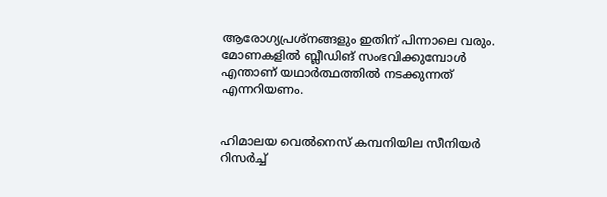ആരോഗ്യപ്രശ്‌നങ്ങളും ഇതിന് പിന്നാലെ വരും. മോണകളിൽ ബ്ലീഡിങ് സംഭവിക്കുമ്പോൾ എന്താണ് യഥാർത്ഥത്തിൽ നടക്കുന്നത് എന്നറിയണം.


ഹിമാലയ വെൽനെസ് കമ്പനിയില സീനിയർ റിസർച്ച്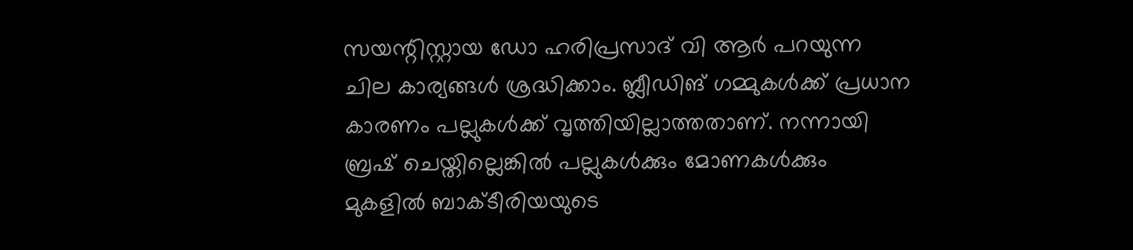സയന്റിസ്റ്റായ ഡോ ഹരിപ്രസാദ് വി ആർ പറയുന്ന ചില കാര്യങ്ങൾ ശ്രദ്ധിക്കാം. ബ്ലീഡിങ് ഗമ്മുകൾക്ക് പ്രധാന കാരണം പല്ലുകൾക്ക് വൃത്തിയില്ലാത്തതാണ്. നന്നായി ബ്രഷ് ചെയ്തില്ലെങ്കിൽ പല്ലുകൾക്കും മോണകൾക്കും മുകളിൽ ബാക്ടീരിയയുടെ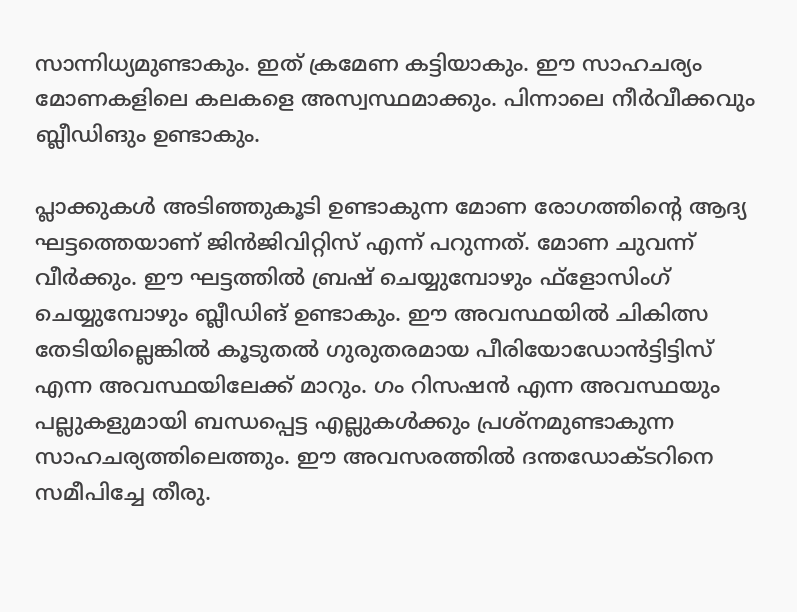സാന്നിധ്യമുണ്ടാകും. ഇത് ക്രമേണ കട്ടിയാകും. ഈ സാഹചര്യം മോണകളിലെ കലകളെ അസ്വസ്ഥമാക്കും. പിന്നാലെ നീർവീക്കവും ബ്ലീഡിങും ഉണ്ടാകും.

പ്ലാക്കുകൾ അടിഞ്ഞുകൂടി ഉണ്ടാകുന്ന മോണ രോഗത്തിന്റെ ആദ്യ ഘട്ടത്തെയാണ് ജിൻജിവിറ്റിസ് എന്ന് പറുന്നത്. മോണ ചുവന്ന് വീർക്കും. ഈ ഘട്ടത്തിൽ ബ്രഷ് ചെയ്യുമ്പോഴും ഫ്‌ളോസിംഗ് ചെയ്യുമ്പോഴും ബ്ലീഡിങ് ഉണ്ടാകും. ഈ അവസ്ഥയിൽ ചികിത്സ തേടിയില്ലെങ്കിൽ കൂടുതൽ ഗുരുതരമായ പീരിയോഡോൻട്ടിട്ടിസ് എന്ന അവസ്ഥയിലേക്ക് മാറും. ഗം റിസഷൻ എന്ന അവസ്ഥയും പല്ലുകളുമായി ബന്ധപ്പെട്ട എല്ലുകൾക്കും പ്രശ്‌നമുണ്ടാകുന്ന സാഹചര്യത്തിലെത്തും. ഈ അവസരത്തിൽ ദന്തഡോക്ടറിനെ സമീപിച്ചേ തീരു.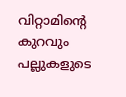വിറ്റാമിന്റെ കുറവും പല്ലുകളുടെ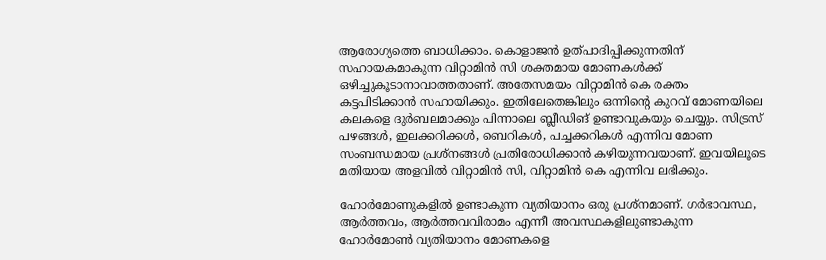ആരോഗ്യത്തെ ബാധിക്കാം. കൊളാജൻ ഉത്പാദിപ്പിക്കുന്നതിന് സഹായകമാകുന്ന വിറ്റാമിൻ സി ശക്തമായ മോണകൾക്ക് ഒഴിച്ചുകൂടാനാവാത്തതാണ്. അതേസമയം വിറ്റാമിൻ കെ രക്തം കട്ടപിടിക്കാൻ സഹായിക്കും. ഇതിലേതെങ്കിലും ഒന്നിന്റെ കുറവ് മോണയിലെ കലകളെ ദുർബലമാക്കും പിന്നാലെ ബ്ലീഡിങ് ഉണ്ടാവുകയും ചെയ്യും. സിട്രസ് പഴങ്ങൾ, ഇലക്കറിക്കൾ, ബെറികൾ, പച്ചക്കറികൾ എന്നിവ മോണ സംബന്ധമായ പ്രശ്‌നങ്ങൾ പ്രതിരോധിക്കാൻ കഴിയുന്നവയാണ്. ഇവയിലൂടെ മതിയായ അളവിൽ വിറ്റാമിൻ സി, വിറ്റാമിൻ കെ എന്നിവ ലഭിക്കും.

ഹോർമോണുകളിൽ ഉണ്ടാകുന്ന വ്യതിയാനം ഒരു പ്രശ്‌നമാണ്. ഗർഭാവസ്ഥ, ആർത്തവം, ആർത്തവവിരാമം എന്നീ അവസ്ഥകളിലുണ്ടാകുന്ന ഹോർമോൺ വ്യതിയാനം മോണകളെ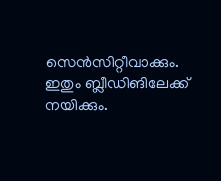സെൻസിറ്റീവാക്കും. ഇതും ബ്ലീഡിങിലേക്ക് നയിക്കും.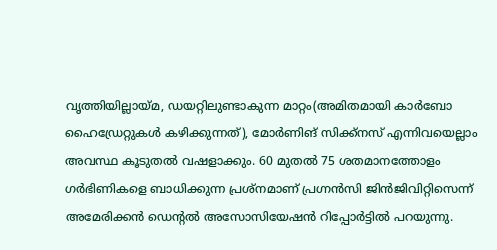വൃത്തിയില്ലായ്മ, ഡയറ്റിലുണ്ടാകുന്ന മാറ്റം(അമിതമായി കാർബോ ഹൈഡ്രേറ്റുകൾ കഴിക്കുന്നത്), മോർണിങ് സിക്ക്‌നസ് എന്നിവയെല്ലാം അവസ്ഥ കൂടുതൽ വഷളാക്കും. 60 മുതൽ 75 ശതമാനത്തോളം ഗർഭിണികളെ ബാധിക്കുന്ന പ്രശ്‌നമാണ് പ്രഗ്നൻസി ജിൻജിവിറ്റിസെന്ന് അമേരിക്കൻ ഡെന്റൽ അസോസിയേഷൻ റിപ്പോർട്ടിൽ പറയുന്നു.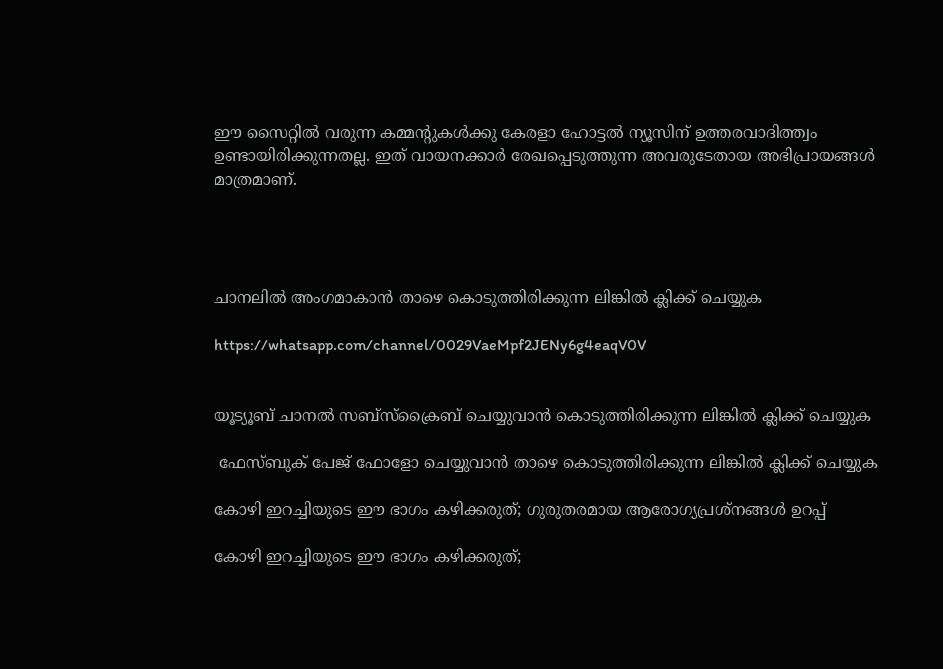ഈ സൈറ്റിൽ വരുന്ന കമ്മന്റുകൾക്കു കേരളാ ഹോട്ടൽ ന്യൂസിന് ഉത്തരവാദിത്ത്വം ഉണ്ടായിരിക്കുന്നതല്ല. ഇത് വായനക്കാർ രേഖപ്പെടുത്തുന്ന അവരുടേതായ അഭിപ്രായങ്ങൾ മാത്രമാണ്.




ചാനലിൽ അംഗമാകാൻ താഴെ കൊടുത്തിരിക്കുന്ന ലിങ്കിൽ ക്ലിക്ക് ചെയ്യുക

https://whatsapp.com/channel/0029VaeMpf2JENy6g4eaqV0V


യൂട്യൂബ് ചാനൽ സബ്സ്ക്രൈബ് ചെയ്യുവാൻ കൊടുത്തിരിക്കുന്ന ലിങ്കിൽ ക്ലിക്ക് ചെയ്യുക

 ഫേസ്ബുക് പേജ് ഫോളോ ചെയ്യുവാൻ താഴെ കൊടുത്തിരിക്കുന്ന ലിങ്കിൽ ക്ലിക്ക് ചെയ്യുക

കോഴി ഇറച്ചിയുടെ ഈ ഭാഗം കഴിക്കരുത്; ഗുരുതരമായ ആരോഗ്യപ്രശ്‌നങ്ങള്‍ ഉറപ്പ്

കോഴി ഇറച്ചിയുടെ ഈ ഭാഗം കഴിക്കരുത്;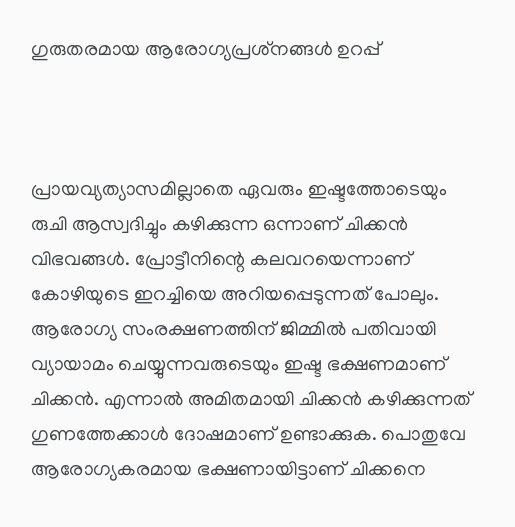ഗുരുതരമായ ആരോഗ്യപ്രശ്‌നങ്ങള്‍ ഉറപ്പ്



പ്രായവ്യത്യാസമില്ലാതെ ഏവരും ഇഷ്ടത്തോടെയും രുചി ആസ്വദിച്ചും കഴിക്കുന്ന ഒന്നാണ് ചിക്കന്‍ വിഭവങ്ങള്‍. പ്രോട്ടീനിന്റെ കലവറയെന്നാണ് കോഴിയുടെ ഇറച്ചിയെ അറിയപ്പെടുന്നത് പോലും. ആരോഗ്യ സംരക്ഷണത്തിന് ജിമ്മില്‍ പതിവായി വ്യായാമം ചെയ്യുന്നവരുടെയും ഇഷ്ട ഭക്ഷണമാണ് ചിക്കന്‍. എന്നാല്‍ അമിതമായി ചിക്കന്‍ കഴിക്കുന്നത് ഗുണത്തേക്കാള്‍ ദോഷമാണ് ഉണ്ടാക്കുക. പൊതുവേ ആരോഗ്യകരമായ ഭക്ഷണായിട്ടാണ് ചിക്കനെ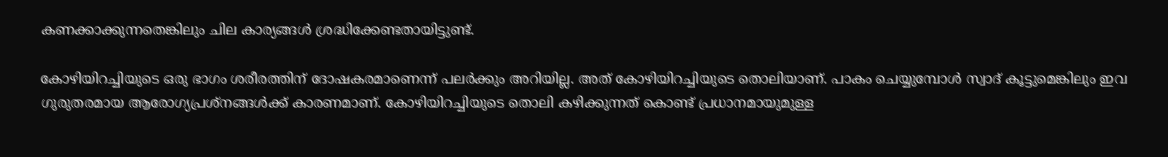കണക്കാക്കുന്നതെങ്കിലും ചില കാര്യങ്ങള്‍ ശ്രദ്ധിക്കേണ്ടതായിട്ടുണ്ട്.

കോഴിയിറച്ചിയുടെ ഒരു ഭാഗം ശരീരത്തിന് ദോഷകരമാണെന്ന് പലര്‍ക്കും അറിയില്ല. അത് കോഴിയിറച്ചിയുടെ തൊലിയാണ്. പാകം ചെയ്യുമ്പോള്‍ സ്വാദ് കൂട്ടുമെങ്കിലും ഇവ ഗുരുതരമായ ആരോഗ്യപ്രശ്‌നങ്ങള്‍ക്ക് കാരണമാണ്. കോഴിയിറച്ചിയുടെ തൊലി കഴിക്കുന്നത് കൊണ്ട് പ്രധാനമായുമുള്ള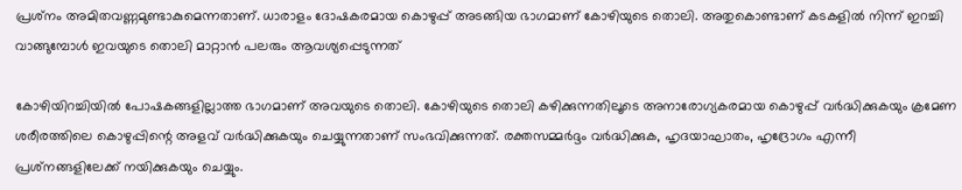പ്രശ്‌നം അമിതവണ്ണമുണ്ടാകുമെന്നതാണ്. ധാരാളം ദോഷകരമായ കൊഴുപ്പ് അടങ്ങിയ ഭാഗമാണ് കോഴിയുടെ തൊലി. അതുകൊണ്ടാണ് കടകളില്‍ നിന്ന് ഇറച്ചി വാങ്ങുമ്പോള്‍ ഇവയുടെ തൊലി മാറ്റാന്‍ പലരും ആവശ്യപ്പെടുന്നത്

കോഴിയിറച്ചിയില്‍ പോഷകങ്ങളില്ലാത്ത ഭാഗമാണ് അവയുടെ തൊലി. കോഴിയുടെ തൊലി കഴിക്കുന്നതിലൂടെ അനാരോഗ്യകരമായ കൊഴുപ്പ് വര്‍ദ്ധിക്കുകയും ക്രമേണ ശരീരത്തിലെ കൊഴുപ്പിന്റെ അളവ് വര്‍ദ്ധിക്കുകയും ചെയ്യുന്നതാണ് സംഭവിക്കുന്നത്. രക്തസമ്മര്‍ദ്ദം വര്‍ദ്ധിക്കുക, ഹൃദയാഘാതം, ഹൃദ്രോഗം എന്നീ പ്രശ്‌നങ്ങളിലേക്ക് നയിക്കുകയും ചെയ്യും.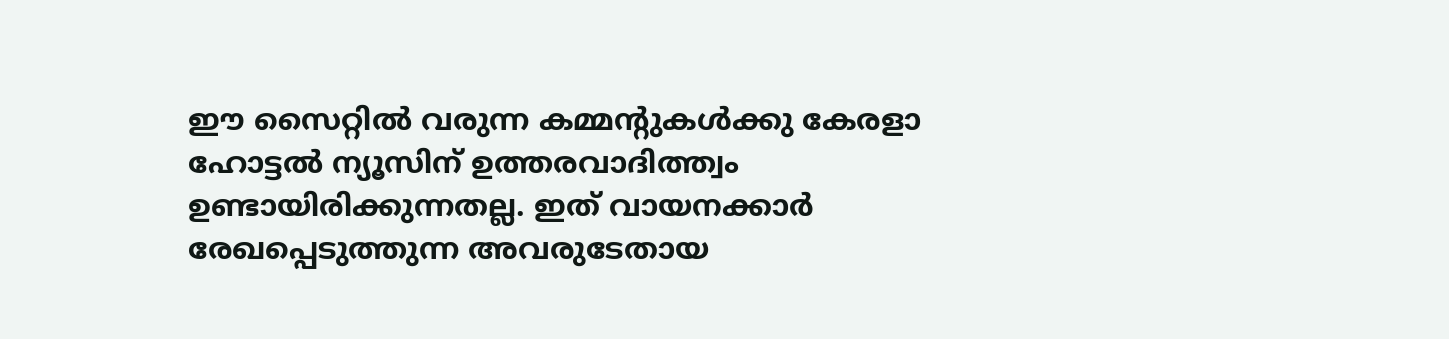ഈ സൈറ്റിൽ വരുന്ന കമ്മന്റുകൾക്കു കേരളാ ഹോട്ടൽ ന്യൂസിന് ഉത്തരവാദിത്ത്വം ഉണ്ടായിരിക്കുന്നതല്ല. ഇത് വായനക്കാർ രേഖപ്പെടുത്തുന്ന അവരുടേതായ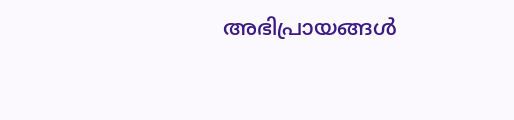അഭിപ്രായങ്ങൾ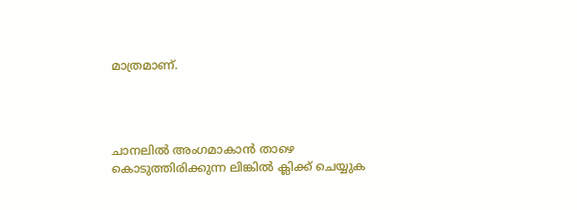മാത്രമാണ്.




ചാനലിൽ അംഗമാകാൻ താഴെ കൊടുത്തിരിക്കുന്ന ലിങ്കിൽ ക്ലിക്ക് ചെയ്യുക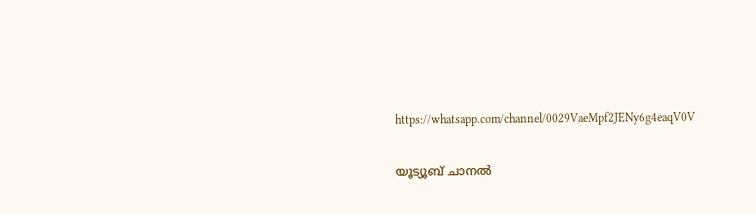https://whatsapp.com/channel/0029VaeMpf2JENy6g4eaqV0V


യൂട്യൂബ് ചാനൽ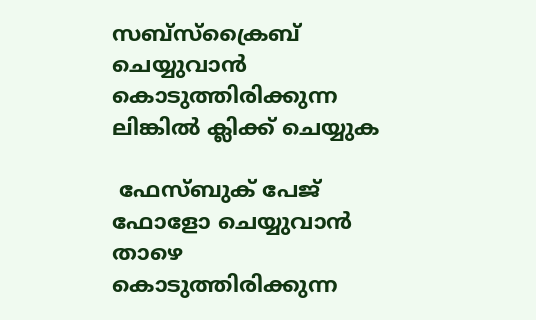സബ്സ്ക്രൈബ് ചെയ്യുവാൻ കൊടുത്തിരിക്കുന്ന ലിങ്കിൽ ക്ലിക്ക് ചെയ്യുക

 ഫേസ്ബുക് പേജ് ഫോളോ ചെയ്യുവാൻ താഴെ കൊടുത്തിരിക്കുന്ന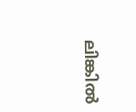ലിങ്കിൽ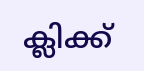ക്ലിക്ക്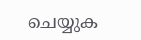ചെയ്യുക